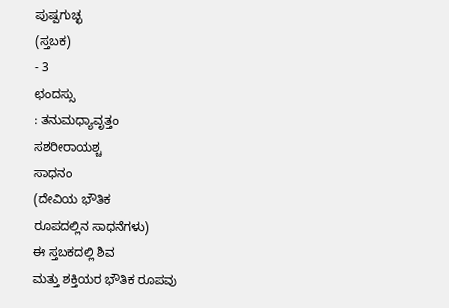ಪುಷ್ಪಗುಚ್ಛ
(ಸ್ತಬಕ)
- 3
ಛಂದಸ್ಸು
: ತನುಮಧ್ಯಾವೃತ್ತಂ
ಸಶರೀರಾಯಶ್ಚ
ಸಾಧನಂ
(ದೇವಿಯ ಭೌತಿಕ
ರೂಪದಲ್ಲಿನ ಸಾಧನೆಗಳು)
ಈ ಸ್ತಬಕದಲ್ಲಿ ಶಿವ
ಮತ್ತು ಶಕ್ತಿಯರ ಭೌತಿಕ ರೂಪವು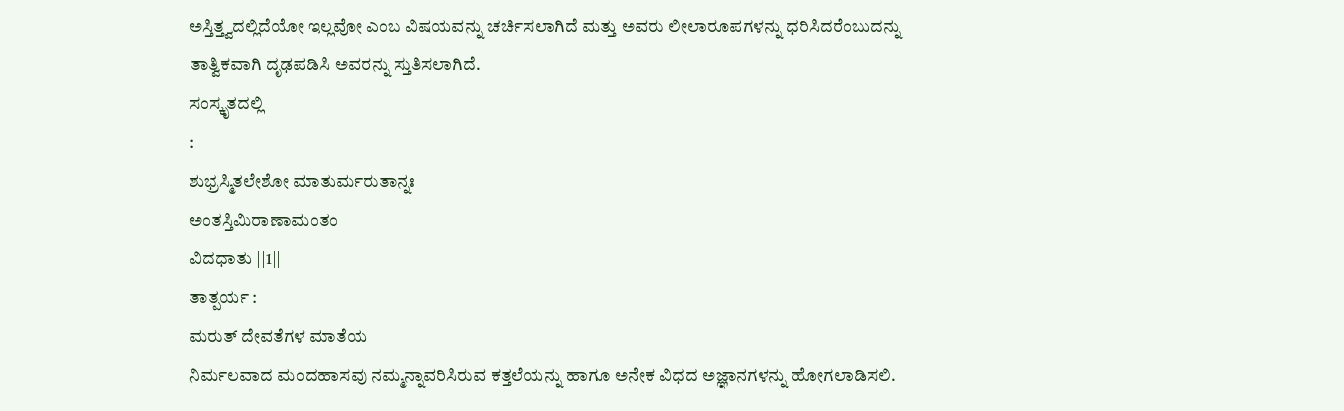ಅಸ್ತಿತ್ತ್ವದಲ್ಲಿದೆಯೋ ಇಲ್ಲವೋ ಎಂಬ ವಿಷಯವನ್ನು ಚರ್ಚಿಸಲಾಗಿದೆ ಮತ್ತು ಅವರು ಲೀಲಾರೂಪಗಳನ್ನು ಧರಿಸಿದರೆಂಬುದನ್ನು
ತಾತ್ವಿಕವಾಗಿ ದೃಢಪಡಿಸಿ ಅವರನ್ನು ಸ್ತುತಿಸಲಾಗಿದೆ.
ಸಂಸ್ಕೃತದಲ್ಲಿ
:
ಶುಭ್ರಸ್ಮಿತಲೇಶೋ ಮಾತುರ್ಮರುತಾನ್ನಃ
ಅಂತಸ್ತಿಮಿರಾಣಾಮಂತಂ
ವಿದಧಾತು ||1||
ತಾತ್ಪರ್ಯ :
ಮರುತ್ ದೇವತೆಗಳ ಮಾತೆಯ
ನಿರ್ಮಲವಾದ ಮಂದಹಾಸವು ನಮ್ಮನ್ನಾವರಿಸಿರುವ ಕತ್ತಲೆಯನ್ನು ಹಾಗೂ ಅನೇಕ ವಿಧದ ಅಜ್ಞಾನಗಳನ್ನು ಹೋಗಲಾಡಿಸಲಿ.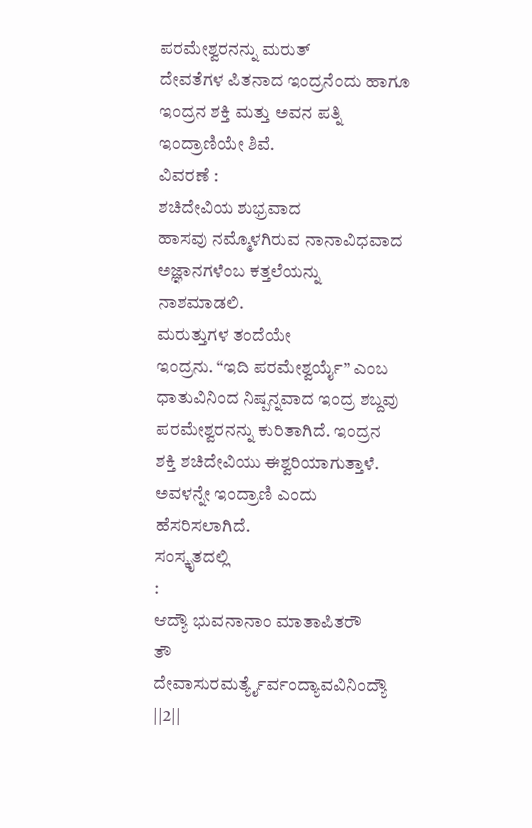ಪರಮೇಶ್ವರನನ್ನು ಮರುತ್
ದೇವತೆಗಳ ಪಿತನಾದ ಇಂದ್ರನೆಂದು ಹಾಗೂ ಇಂದ್ರನ ಶಕ್ತಿ ಮತ್ತು ಅವನ ಪತ್ನಿ ಇಂದ್ರಾಣಿಯೇ ಶಿವೆ.
ವಿವರಣೆ :
ಶಚಿದೇವಿಯ ಶುಭ್ರವಾದ
ಹಾಸವು ನಮ್ಮೊಳಗಿರುವ ನಾನಾವಿಧವಾದ ಅಜ್ಞಾನಗಳೆಂಬ ಕತ್ತಲೆಯನ್ನು ನಾಶಮಾಡಲಿ.
ಮರುತ್ತುಗಳ ತಂದೆಯೇ
ಇಂದ್ರನು. “ಇದಿ ಪರಮೇಶ್ವರ್ಯೈ” ಎಂಬ
ಧಾತುವಿನಿಂದ ನಿಷ್ಪನ್ನವಾದ ಇಂದ್ರ ಶಬ್ದವು ಪರಮೇಶ್ವರನನ್ನು ಕುರಿತಾಗಿದೆ. ಇಂದ್ರನ
ಶಕ್ತಿ ಶಚಿದೇವಿಯು ಈಶ್ವರಿಯಾಗುತ್ತಾಳೆ.
ಅವಳನ್ನೇ ಇಂದ್ರಾಣಿ ಎಂದು ಹೆಸರಿಸಲಾಗಿದೆ.
ಸಂಸ್ಕೃತದಲ್ಲಿ
:
ಆದ್ಯೌ ಭುವನಾನಾಂ ಮಾತಾಪಿತರೌ
ತೌ
ದೇವಾಸುರಮರ್ತ್ಯೈರ್ವಂದ್ಯಾವವಿನಿಂದ್ಯೌ
||2||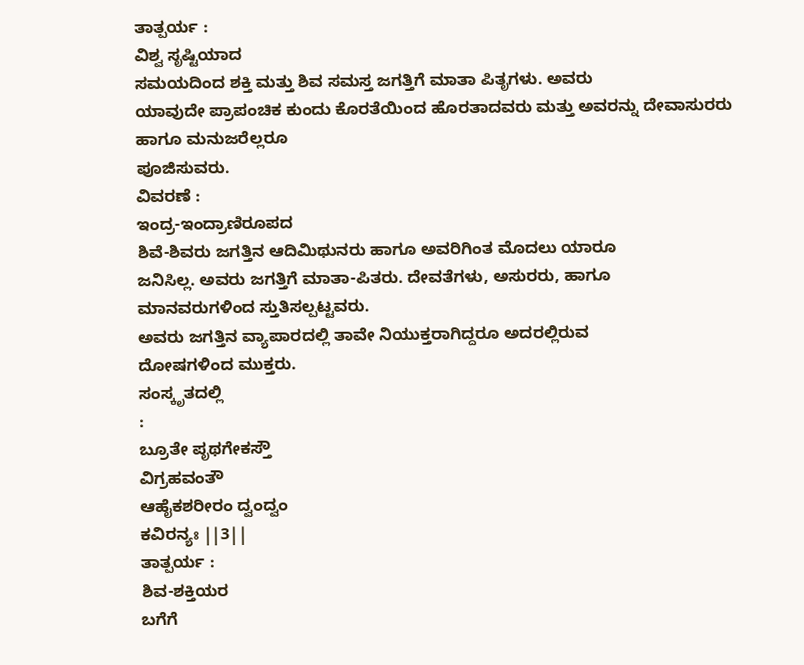ತಾತ್ಪರ್ಯ :
ವಿಶ್ವ ಸೃಷ್ಟಿಯಾದ
ಸಮಯದಿಂದ ಶಕ್ತಿ ಮತ್ತು ಶಿವ ಸಮಸ್ತ ಜಗತ್ತಿಗೆ ಮಾತಾ ಪಿತೃಗಳು. ಅವರು
ಯಾವುದೇ ಪ್ರಾಪಂಚಿಕ ಕುಂದು ಕೊರತೆಯಿಂದ ಹೊರತಾದವರು ಮತ್ತು ಅವರನ್ನು ದೇವಾಸುರರು ಹಾಗೂ ಮನುಜರೆಲ್ಲರೂ
ಪೂಜಿಸುವರು.
ವಿವರಣೆ :
ಇಂದ್ರ-ಇಂದ್ರಾಣಿರೂಪದ
ಶಿವೆ-ಶಿವರು ಜಗತ್ತಿನ ಆದಿಮಿಥುನರು ಹಾಗೂ ಅವರಿಗಿಂತ ಮೊದಲು ಯಾರೂ
ಜನಿಸಿಲ್ಲ. ಅವರು ಜಗತ್ತಿಗೆ ಮಾತಾ-ಪಿತರು. ದೇವತೆಗಳು, ಅಸುರರು, ಹಾಗೂ
ಮಾನವರುಗಳಿಂದ ಸ್ತುತಿಸಲ್ಪಟ್ಟವರು.
ಅವರು ಜಗತ್ತಿನ ವ್ಯಾಪಾರದಲ್ಲಿ ತಾವೇ ನಿಯುಕ್ತರಾಗಿದ್ದರೂ ಅದರಲ್ಲಿರುವ
ದೋಷಗಳಿಂದ ಮುಕ್ತರು.
ಸಂಸ್ಕೃತದಲ್ಲಿ
:
ಬ್ರೂತೇ ಪೃಥಗೇಕಸ್ತೌ
ವಿಗ್ರಹವಂತೌ
ಆಹೈಕಶರೀರಂ ದ್ವಂದ್ವಂ
ಕವಿರನ್ಯಃ ||3||
ತಾತ್ಪರ್ಯ :
ಶಿವ-ಶಕ್ತಿಯರ
ಬಗೆಗೆ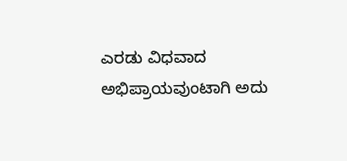ಎರಡು ವಿಧವಾದ ಅಭಿಪ್ರಾಯವುಂಟಾಗಿ ಅದು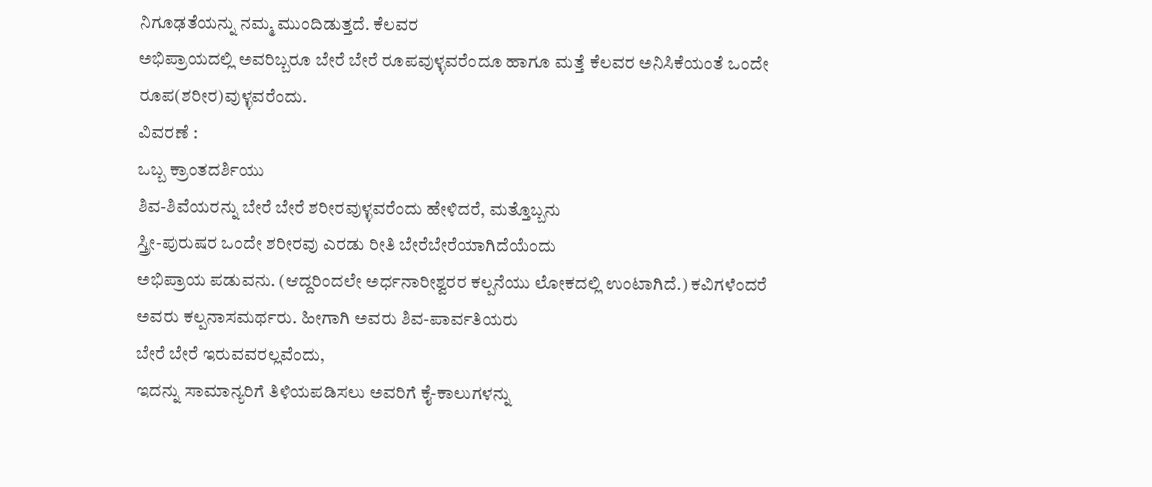ನಿಗೂಢತೆಯನ್ನು ನಮ್ಮ ಮುಂದಿಡುತ್ತದೆ. ಕೆಲವರ
ಅಭಿಪ್ರಾಯದಲ್ಲಿ ಅವರಿಬ್ಬರೂ ಬೇರೆ ಬೇರೆ ರೂಪವುಳ್ಳವರೆಂದೂ ಹಾಗೂ ಮತ್ತೆ ಕೆಲವರ ಅನಿಸಿಕೆಯಂತೆ ಒಂದೇ
ರೂಪ(ಶರೀರ)ವುಳ್ಳವರೆಂದು.
ವಿವರಣೆ :
ಒಬ್ಬ ಕ್ರಾಂತದರ್ಶಿಯು
ಶಿವ-ಶಿವೆಯರನ್ನು ಬೇರೆ ಬೇರೆ ಶರೀರವುಳ್ಳವರೆಂದು ಹೇಳಿದರೆ, ಮತ್ತೊಬ್ಬನು
ಸ್ತ್ರೀ-ಪುರುಷರ ಒಂದೇ ಶರೀರವು ಎರಡು ರೀತಿ ಬೇರೆಬೇರೆಯಾಗಿದೆಯೆಂದು
ಅಭಿಪ್ರಾಯ ಪಡುವನು. (ಆದ್ದರಿಂದಲೇ ಅರ್ಧನಾರೀಶ್ವರರ ಕಲ್ಪನೆಯು ಲೋಕದಲ್ಲಿ ಉಂಟಾಗಿದೆ.) ಕವಿಗಳೆಂದರೆ
ಅವರು ಕಲ್ಪನಾಸಮರ್ಥರು. ಹೀಗಾಗಿ ಅವರು ಶಿವ-ಪಾರ್ವತಿಯರು
ಬೇರೆ ಬೇರೆ ಇರುವವರಲ್ಲವೆಂದು,
ಇದನ್ನು ಸಾಮಾನ್ಯರಿಗೆ ತಿಳಿಯಪಡಿಸಲು ಅವರಿಗೆ ಕೈ-ಕಾಲುಗಳನ್ನು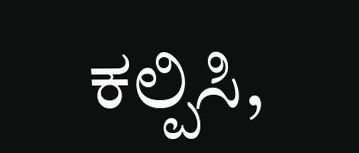ಕಲ್ಪಿಸಿ,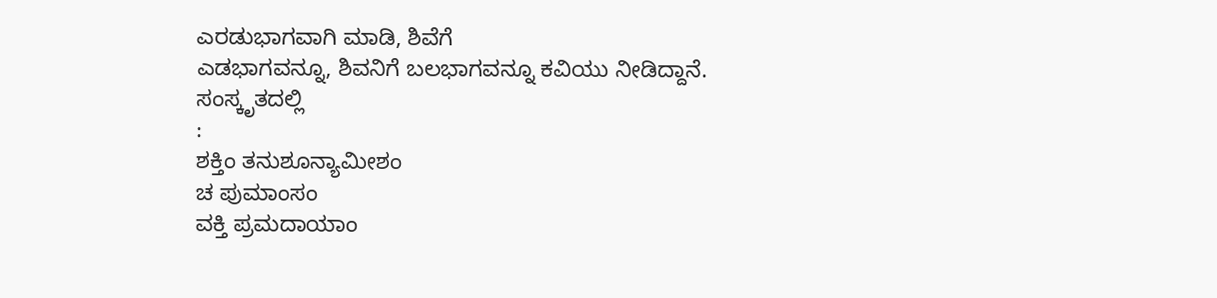ಎರಡುಭಾಗವಾಗಿ ಮಾಡಿ, ಶಿವೆಗೆ
ಎಡಭಾಗವನ್ನೂ, ಶಿವನಿಗೆ ಬಲಭಾಗವನ್ನೂ ಕವಿಯು ನೀಡಿದ್ದಾನೆ.
ಸಂಸ್ಕೃತದಲ್ಲಿ
:
ಶಕ್ತಿಂ ತನುಶೂನ್ಯಾಮೀಶಂ
ಚ ಪುಮಾಂಸಂ
ವಕ್ತಿ ಪ್ರಮದಾಯಾಂ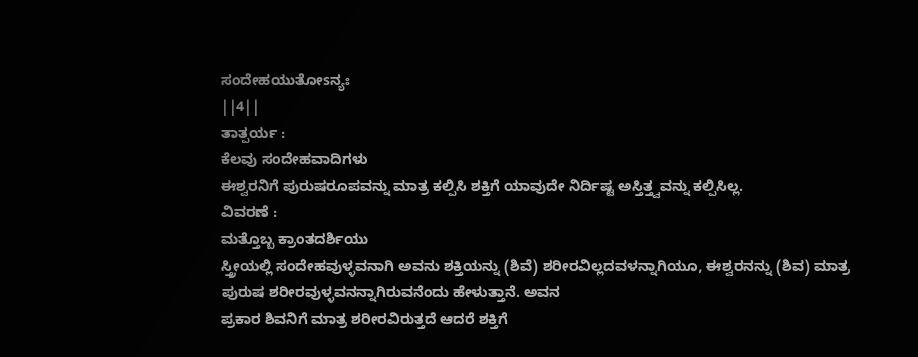ಸಂದೇಹಯುತೋsನ್ಯಃ
||4||
ತಾತ್ಪರ್ಯ :
ಕೆಲವು ಸಂದೇಹವಾದಿಗಳು
ಈಶ್ವರನಿಗೆ ಪುರುಷರೂಪವನ್ನು ಮಾತ್ರ ಕಲ್ಪಿಸಿ ಶಕ್ತಿಗೆ ಯಾವುದೇ ನಿರ್ದಿಷ್ಟ ಅಸ್ತಿತ್ತ್ವವನ್ನು ಕಲ್ಪಿಸಿಲ್ಲ.
ವಿವರಣೆ :
ಮತ್ತೊಬ್ಬ ಕ್ರಾಂತದರ್ಶಿಯು
ಸ್ತ್ರೀಯಲ್ಲಿ ಸಂದೇಹವುಳ್ಳವನಾಗಿ ಅವನು ಶಕ್ತಿಯನ್ನು (ಶಿವೆ) ಶರೀರವಿಲ್ಲದವಳನ್ನಾಗಿಯೂ, ಈಶ್ವರನನ್ನು (ಶಿವ) ಮಾತ್ರ
ಪುರುಷ ಶರೀರವುಳ್ಳವನನ್ನಾಗಿರುವನೆಂದು ಹೇಳುತ್ತಾನೆ. ಅವನ
ಪ್ರಕಾರ ಶಿವನಿಗೆ ಮಾತ್ರ ಶರೀರವಿರುತ್ತದೆ ಆದರೆ ಶಕ್ತಿಗೆ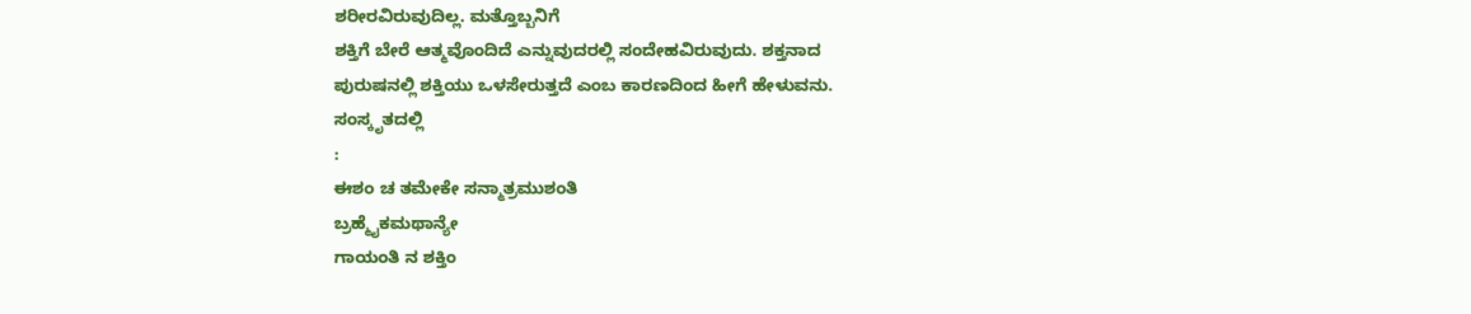ಶರೀರವಿರುವುದಿಲ್ಲ. ಮತ್ತೊಬ್ಬನಿಗೆ
ಶಕ್ತಿಗೆ ಬೇರೆ ಆತ್ಮವೊಂದಿದೆ ಎನ್ನುವುದರಲ್ಲಿ ಸಂದೇಹವಿರುವುದು. ಶಕ್ತನಾದ
ಪುರುಷನಲ್ಲಿ ಶಕ್ತಿಯು ಒಳಸೇರುತ್ತದೆ ಎಂಬ ಕಾರಣದಿಂದ ಹೀಗೆ ಹೇಳುವನು.
ಸಂಸ್ಕೃತದಲ್ಲಿ
:
ಈಶಂ ಚ ತಮೇಕೇ ಸನ್ಮಾತ್ರಮುಶಂತಿ
ಬ್ರಹ್ಮೈಕಮಥಾನ್ಯೇ
ಗಾಯಂತಿ ನ ಶಕ್ತಿಂ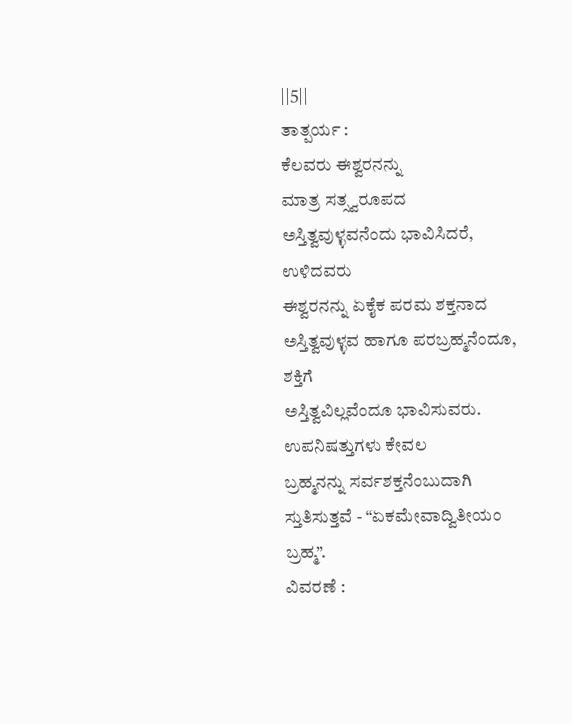||5||
ತಾತ್ಪರ್ಯ :
ಕೆಲವರು ಈಶ್ವರನನ್ನು
ಮಾತ್ರ ಸತ್ಸ್ವರೂಪದ ಅಸ್ತಿತ್ವವುಳ್ಳವನೆಂದು ಭಾವಿಸಿದರೆ, ಉಳಿದವರು
ಈಶ್ವರನನ್ನು ಏಕೈಕ ಪರಮ ಶಕ್ತನಾದ ಅಸ್ತಿತ್ವವುಳ್ಳವ ಹಾಗೂ ಪರಬ್ರಹ್ಮನೆಂದೂ, ಶಕ್ತಿಗೆ
ಅಸ್ತಿತ್ವವಿಲ್ಲವೆಂದೂ ಭಾವಿಸುವರು.
ಉಪನಿಷತ್ತುಗಳು ಕೇವಲ
ಬ್ರಹ್ಮನನ್ನು ಸರ್ವಶಕ್ತನೆಂಬುದಾಗಿ ಸ್ತುತಿಸುತ್ತವೆ - “ಏಕಮೇವಾದ್ವಿತೀಯಂ
ಬ್ರಹ್ಮ”.
ವಿವರಣೆ :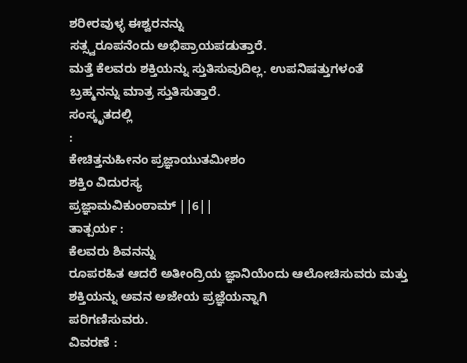ಶರೀರವುಳ್ಳ ಈಶ್ವರನನ್ನು
ಸತ್ಸ್ವರೂಪನೆಂದು ಅಭಿಪ್ರಾಯಪಡುತ್ತಾರೆ.
ಮತ್ತೆ ಕೆಲವರು ಶಕ್ತಿಯನ್ನು ಸ್ತುತಿಸುವುದಿಲ್ಲ. ಉಪನಿಷತ್ತುಗಳಂತೆ
ಬ್ರಹ್ಮನನ್ನು ಮಾತ್ರ ಸ್ತುತಿಸುತ್ತಾರೆ.
ಸಂಸ್ಕೃತದಲ್ಲಿ
:
ಕೇಚಿತ್ತನುಹೀನಂ ಪ್ರಜ್ಞಾಯುತಮೀಶಂ
ಶಕ್ತಿಂ ವಿದುರಸ್ಯ
ಪ್ರಜ್ಞಾಮವಿಕುಂಠಾಮ್ ||6||
ತಾತ್ಪರ್ಯ :
ಕೆಲವರು ಶಿವನನ್ನು
ರೂಪರಹಿತ ಆದರೆ ಅತೀಂದ್ರಿಯ ಜ್ಞಾನಿಯೆಂದು ಆಲೋಚಿಸುವರು ಮತ್ತು ಶಕ್ತಿಯನ್ನು ಅವನ ಅಜೇಯ ಪ್ರಜ್ಞೆಯನ್ನಾಗಿ
ಪರಿಗಣಿಸುವರು.
ವಿವರಣೆ :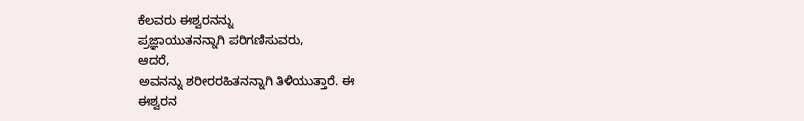ಕೆಲವರು ಈಶ್ವರನನ್ನು
ಪ್ರಜ್ಞಾಯುತನನ್ನಾಗಿ ಪರಿಗಣಿಸುವರು,
ಆದರೆ,
ಅವನನ್ನು ಶರೀರರಹಿತನನ್ನಾಗಿ ತಿಳಿಯುತ್ತಾರೆ. ಈ
ಈಶ್ವರನ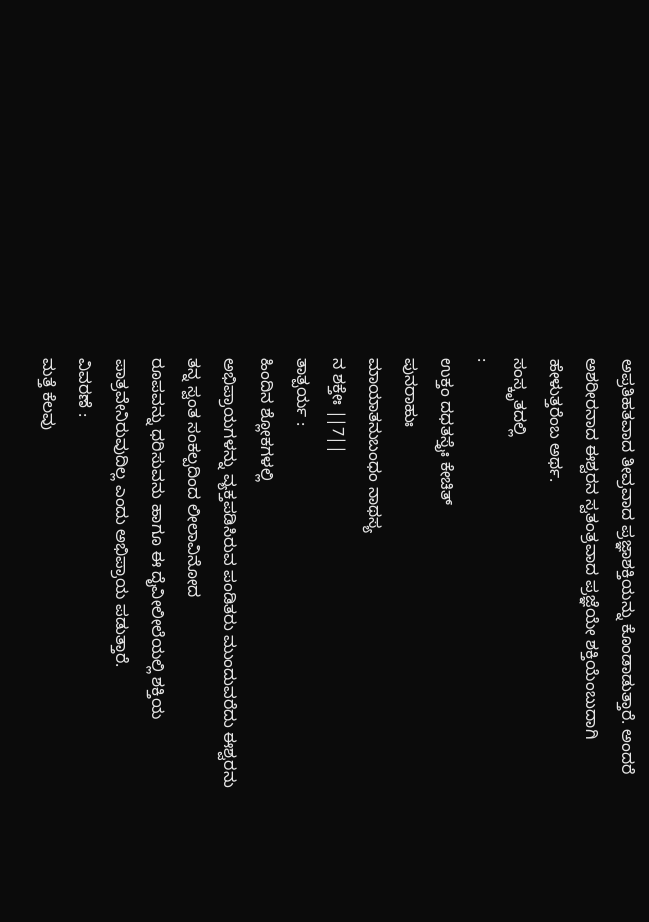ಅಪ್ರತಿಹತವಾದ ತೀವ್ರವಾದ ಪ್ರಜ್ಞಾಶಕ್ತಿಯನ್ನು ಕೊಂಡಾಡುತ್ತಾರೆ. ಅಂದರೆ
ಅಶರೀರನಾದ ಈಶ್ವರನ ಸ್ವತಂತ್ರವಾದ ಪ್ರಜ್ಞೆಯೇ ಶಕ್ತಿಯೆಂಬುದಾಗಿ ಹೇಳುತ್ತರೆಂಬ ಅರ್ಥ.
ಸಂಸ್ಕೃತದಲ್ಲಿ
:
ಉಕ್ತಂ ದಧತಸ್ತೈಃ ಕೇಚಿತ್
ಪುನರಾಹುಃ
ಮಾಯಾತನುಬಂಧಂ ನಾಥಸ್ಯ
ನ ಶಕ್ತೇಃ ||7||
ತಾತ್ಪರ್ಯ :
ಹಿಂದಿನ ಶ್ಲೋಕಗಳಲ್ಲಿ
ಅಭಿಪ್ರಾಯಗಳನ್ನು ವ್ಯಕ್ತಪಡಿಸಿರುವ ಪಂಡಿತರು ಮುಂದುವರೆದು ಈಶ್ವರನು ತನ್ನ ಸ್ವಂತ ಸಂಕಲ್ಪದಿಂದ ಲೀಲಾವಿನೋದ
ರೂಪವನ್ನು ಧರಿಸುವನು ಹಾಗೂ ಈ ದೈವೀಲೀಲೆಯಲ್ಲಿ ಶಕ್ತಿಯ ಪಾತ್ರವೇನಿರುವುದಿಲ್ಲ ಎಂದು ಅಭಿಪ್ರಾಯ ಪಡುತ್ತಾರೆ.
ವಿವರಣೆ :
ಮತ್ತೆ ಕೆಲವು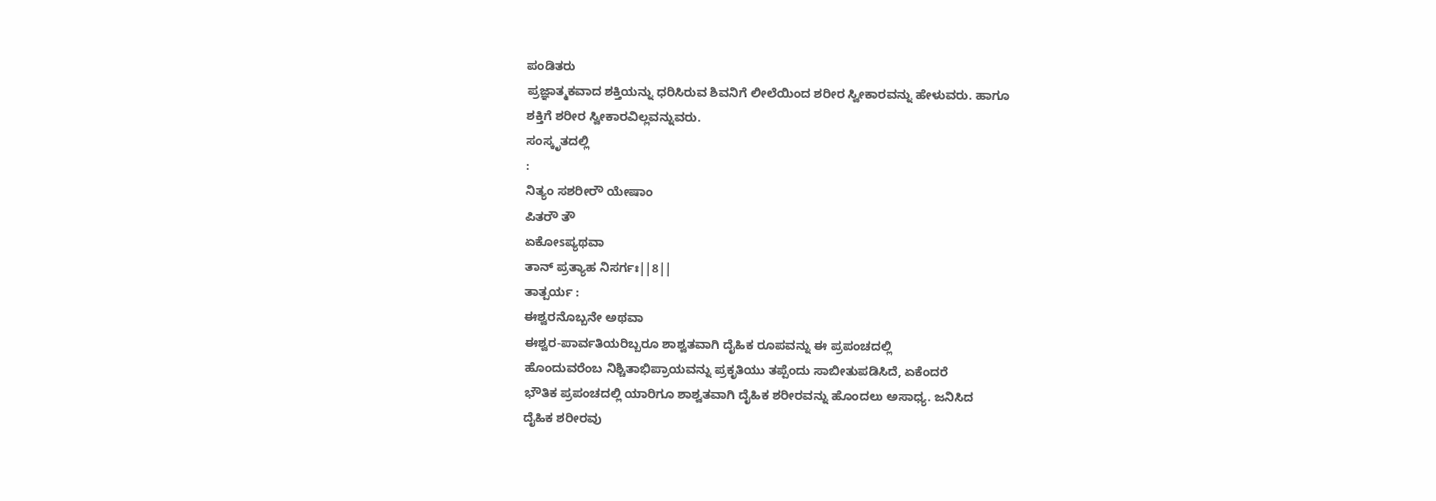ಪಂಡಿತರು
ಪ್ರಜ್ಞಾತ್ಮಕವಾದ ಶಕ್ತಿಯನ್ನು ಧರಿಸಿರುವ ಶಿವನಿಗೆ ಲೀಲೆಯಿಂದ ಶರೀರ ಸ್ವೀಕಾರವನ್ನು ಹೇಳುವರು. ಹಾಗೂ
ಶಕ್ತಿಗೆ ಶರೀರ ಸ್ವೀಕಾರವಿಲ್ಲವನ್ನುವರು.
ಸಂಸ್ಕೃತದಲ್ಲಿ
:
ನಿತ್ಯಂ ಸಶರೀರೌ ಯೇಷಾಂ
ಪಿತರೌ ತೌ
ಏಕೋsಪ್ಯಥವಾ
ತಾನ್ ಪ್ರತ್ಯಾಹ ನಿಸರ್ಗಃ||8||
ತಾತ್ಪರ್ಯ :
ಈಶ್ವರನೊಬ್ಬನೇ ಅಥವಾ
ಈಶ್ವರ-ಪಾರ್ವತಿಯರಿಬ್ಬರೂ ಶಾಶ್ವತವಾಗಿ ದೈಹಿಕ ರೂಪವನ್ನು ಈ ಪ್ರಪಂಚದಲ್ಲಿ
ಹೊಂದುವರೆಂಬ ನಿಶ್ಚಿತಾಭಿಪ್ರಾಯವನ್ನು ಪ್ರಕೃತಿಯು ತಪ್ಪೆಂದು ಸಾಬೀತುಪಡಿಸಿದೆ, ಏಕೆಂದರೆ
ಭೌತಿಕ ಪ್ರಪಂಚದಲ್ಲಿ ಯಾರಿಗೂ ಶಾಶ್ವತವಾಗಿ ದೈಹಿಕ ಶರೀರವನ್ನು ಹೊಂದಲು ಅಸಾಧ್ಯ. ಜನಿಸಿದ
ದೈಹಿಕ ಶರೀರವು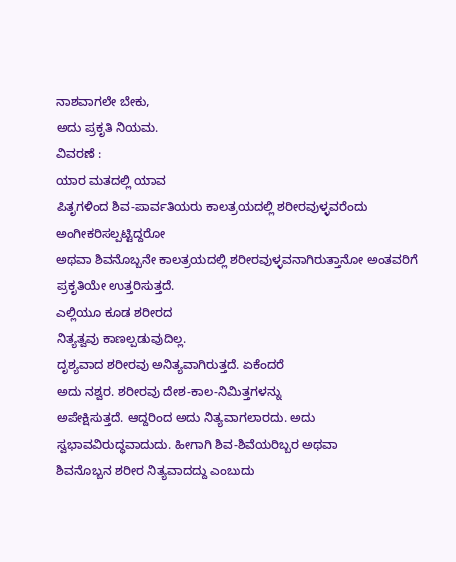ನಾಶವಾಗಲೇ ಬೇಕು,
ಅದು ಪ್ರಕೃತಿ ನಿಯಮ.
ವಿವರಣೆ :
ಯಾರ ಮತದಲ್ಲಿ ಯಾವ
ಪಿತೃಗಳಿಂದ ಶಿವ-ಪಾರ್ವತಿಯರು ಕಾಲತ್ರಯದಲ್ಲಿ ಶರೀರವುಳ್ಳವರೆಂದು ಅಂಗೀಕರಿಸಲ್ಪಟ್ಟಿದ್ದರೋ
ಅಥವಾ ಶಿವನೊಬ್ಬನೇ ಕಾಲತ್ರಯದಲ್ಲಿ ಶರೀರವುಳ್ಳವನಾಗಿರುತ್ತಾನೋ ಅಂತವರಿಗೆ ಪ್ರಕೃತಿಯೇ ಉತ್ತರಿಸುತ್ತದೆ.
ಎಲ್ಲಿಯೂ ಕೂಡ ಶರೀರದ
ನಿತ್ಯತ್ವವು ಕಾಣಲ್ಪಡುವುದಿಲ್ಲ.
ದೃಶ್ಯವಾದ ಶರೀರವು ಅನಿತ್ಯವಾಗಿರುತ್ತದೆ. ಏಕೆಂದರೆ
ಅದು ನಶ್ವರ. ಶರೀರವು ದೇಶ-ಕಾಲ-ನಿಮಿತ್ತಗಳನ್ನು
ಅಪೇಕ್ಷಿಸುತ್ತದೆ. ಆದ್ದರಿಂದ ಅದು ನಿತ್ಯವಾಗಲಾರದು. ಅದು
ಸ್ವಭಾವವಿರುದ್ಧವಾದುದು. ಹೀಗಾಗಿ ಶಿವ-ಶಿವೆಯರಿಬ್ಬರ ಅಥವಾ
ಶಿವನೊಬ್ಬನ ಶರೀರ ನಿತ್ಯವಾದದ್ದು ಎಂಬುದು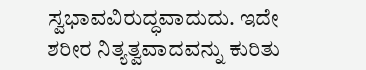ಸ್ವಭಾವವಿರುದ್ಧವಾದುದು. ಇದೇ
ಶರೀರ ನಿತ್ಯತ್ವವಾದವನ್ನು ಕುರಿತು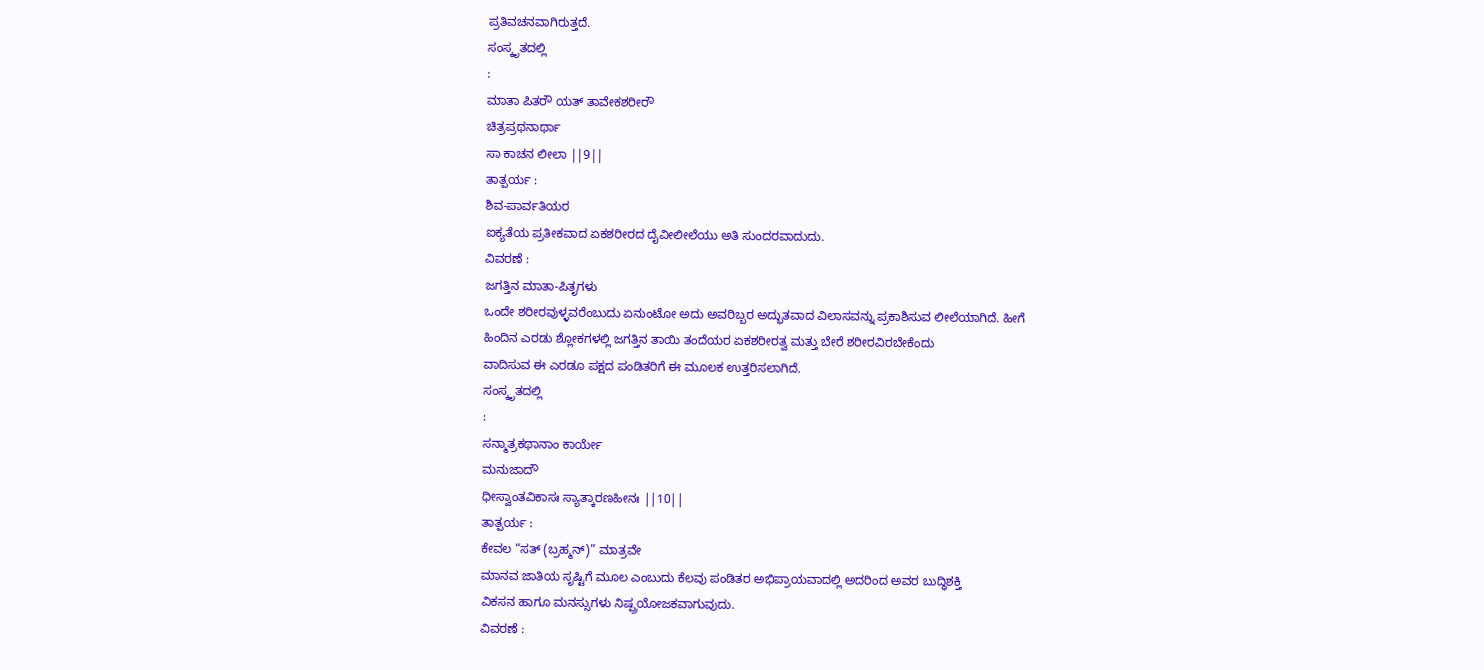ಪ್ರತಿವಚನವಾಗಿರುತ್ತದೆ.
ಸಂಸ್ಕೃತದಲ್ಲಿ
:
ಮಾತಾ ಪಿತರೌ ಯತ್ ತಾವೇಕಶರೀರೌ
ಚಿತ್ರಪ್ರಥನಾರ್ಥಾ
ಸಾ ಕಾಚನ ಲೀಲಾ ||9||
ತಾತ್ಪರ್ಯ :
ಶಿವ-ಪಾರ್ವತಿಯರ
ಐಕ್ಯತೆಯ ಪ್ರತೀಕವಾದ ಏಕಶರೀರದ ದೈವೀಲೀಲೆಯು ಅತಿ ಸುಂದರವಾದುದು.
ವಿವರಣೆ :
ಜಗತ್ತಿನ ಮಾತಾ-ಪಿತೃಗಳು
ಒಂದೇ ಶರೀರವುಳ್ಳವರೆಂಬುದು ಏನುಂಟೋ ಅದು ಅವರಿಬ್ಬರ ಅದ್ಭುತವಾದ ವಿಲಾಸವನ್ನು ಪ್ರಕಾಶಿಸುವ ಲೀಲೆಯಾಗಿದೆ. ಹೀಗೆ
ಹಿಂದಿನ ಎರಡು ಶ್ಲೋಕಗಳಲ್ಲಿ ಜಗತ್ತಿನ ತಾಯಿ ತಂದೆಯರ ಏಕಶರೀರತ್ವ ಮತ್ತು ಬೇರೆ ಶರೀರವಿರಬೇಕೆಂದು
ವಾದಿಸುವ ಈ ಎರಡೂ ಪಕ್ಷದ ಪಂಡಿತರಿಗೆ ಈ ಮೂಲಕ ಉತ್ತರಿಸಲಾಗಿದೆ.
ಸಂಸ್ಕೃತದಲ್ಲಿ
:
ಸನ್ಮಾತ್ರಕಥಾನಾಂ ಕಾರ್ಯೇ
ಮನುಜಾದೌ
ಧೀಸ್ವಾಂತವಿಕಾಸಃ ಸ್ಯಾತ್ಕಾರಣಹೀನಃ ||10||
ತಾತ್ಪರ್ಯ :
ಕೇವಲ “ಸತ್ (ಬ್ರಹ್ಮನ್)” ಮಾತ್ರವೇ
ಮಾನವ ಜಾತಿಯ ಸೃಷ್ಟಿಗೆ ಮೂಲ ಎಂಬುದು ಕೆಲವು ಪಂಡಿತರ ಅಭಿಪ್ರಾಯವಾದಲ್ಲಿ ಅದರಿಂದ ಅವರ ಬುದ್ಧಿಶಕ್ತಿ
ವಿಕಸನ ಹಾಗೂ ಮನಸ್ಸುಗಳು ನಿಷ್ಪ್ರಯೋಜಕವಾಗುವುದು.
ವಿವರಣೆ :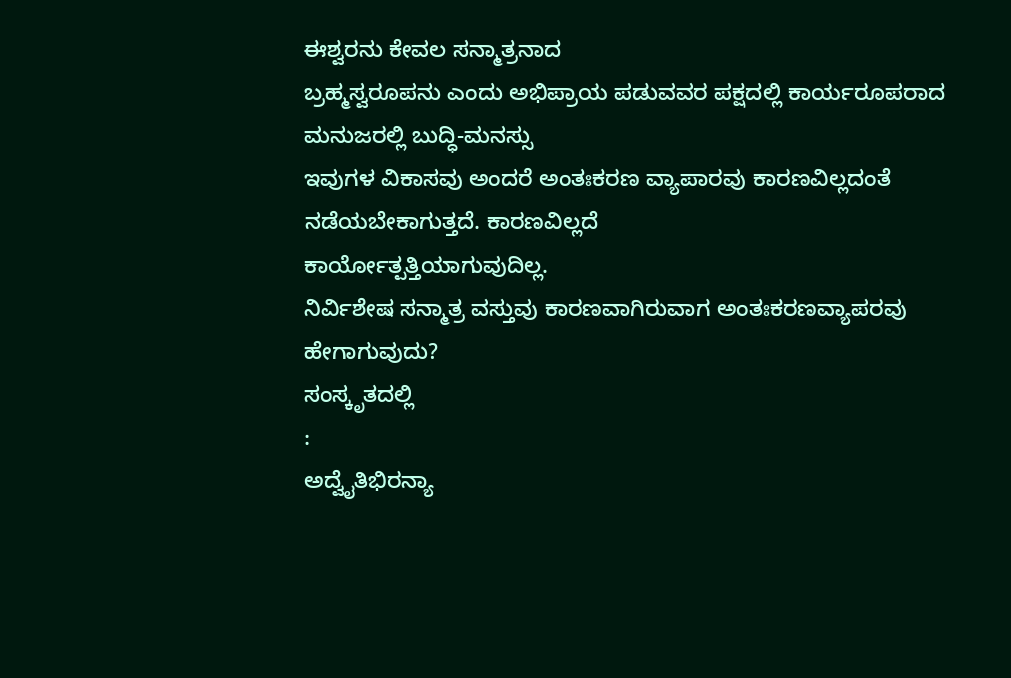ಈಶ್ವರನು ಕೇವಲ ಸನ್ಮಾತ್ರನಾದ
ಬ್ರಹ್ಮಸ್ವರೂಪನು ಎಂದು ಅಭಿಪ್ರಾಯ ಪಡುವವರ ಪಕ್ಷದಲ್ಲಿ ಕಾರ್ಯರೂಪರಾದ ಮನುಜರಲ್ಲಿ ಬುದ್ಧಿ-ಮನಸ್ಸು
ಇವುಗಳ ವಿಕಾಸವು ಅಂದರೆ ಅಂತಃಕರಣ ವ್ಯಾಪಾರವು ಕಾರಣವಿಲ್ಲದಂತೆ ನಡೆಯಬೇಕಾಗುತ್ತದೆ. ಕಾರಣವಿಲ್ಲದೆ
ಕಾರ್ಯೋತ್ಪತ್ತಿಯಾಗುವುದಿಲ್ಲ.
ನಿರ್ವಿಶೇಷ ಸನ್ಮಾತ್ರ ವಸ್ತುವು ಕಾರಣವಾಗಿರುವಾಗ ಅಂತಃಕರಣವ್ಯಾಪರವು
ಹೇಗಾಗುವುದು?
ಸಂಸ್ಕೃತದಲ್ಲಿ
:
ಅದ್ವೈತಿಭಿರನ್ಯಾ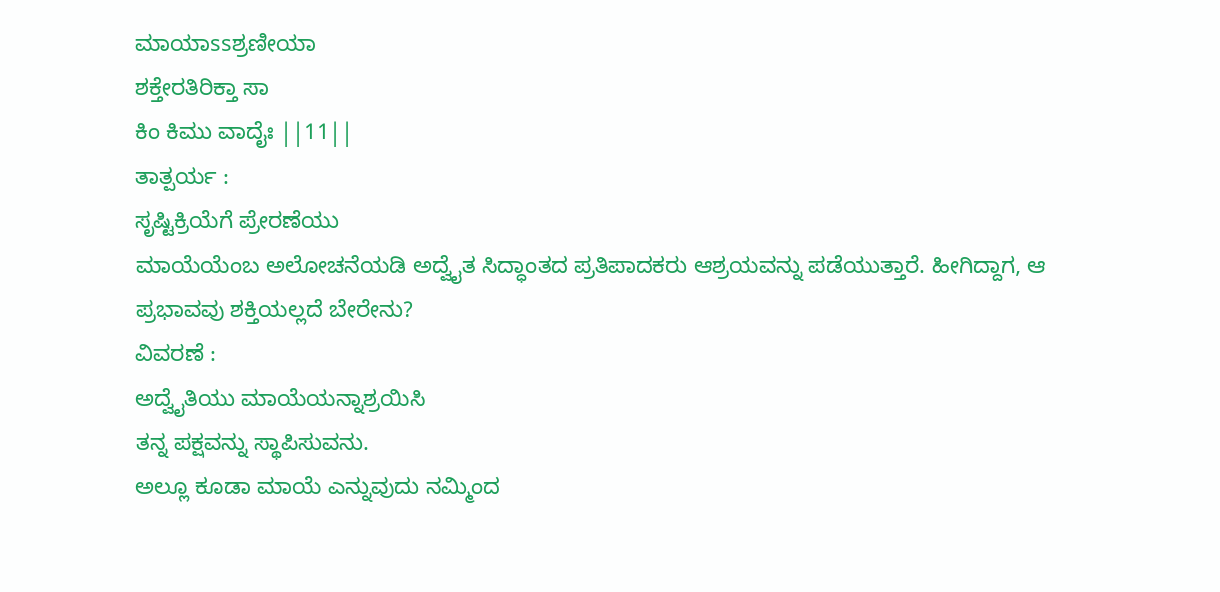ಮಾಯಾssಶ್ರಣೀಯಾ
ಶಕ್ತೇರತಿರಿಕ್ತಾ ಸಾ
ಕಿಂ ಕಿಮು ವಾದೈಃ ||11||
ತಾತ್ಪರ್ಯ :
ಸೃಷ್ಟಿಕ್ರಿಯೆಗೆ ಪ್ರೇರಣೆಯು
ಮಾಯೆಯೆಂಬ ಅಲೋಚನೆಯಡಿ ಅದ್ವೈತ ಸಿದ್ಧಾಂತದ ಪ್ರತಿಪಾದಕರು ಆಶ್ರಯವನ್ನು ಪಡೆಯುತ್ತಾರೆ. ಹೀಗಿದ್ದಾಗ, ಆ
ಪ್ರಭಾವವು ಶಕ್ತಿಯಲ್ಲದೆ ಬೇರೇನು?
ವಿವರಣೆ :
ಅದ್ವೈತಿಯು ಮಾಯೆಯನ್ನಾಶ್ರಯಿಸಿ
ತನ್ನ ಪಕ್ಷವನ್ನು ಸ್ಥಾಪಿಸುವನು.
ಅಲ್ಲೂ ಕೂಡಾ ಮಾಯೆ ಎನ್ನುವುದು ನಮ್ಮಿಂದ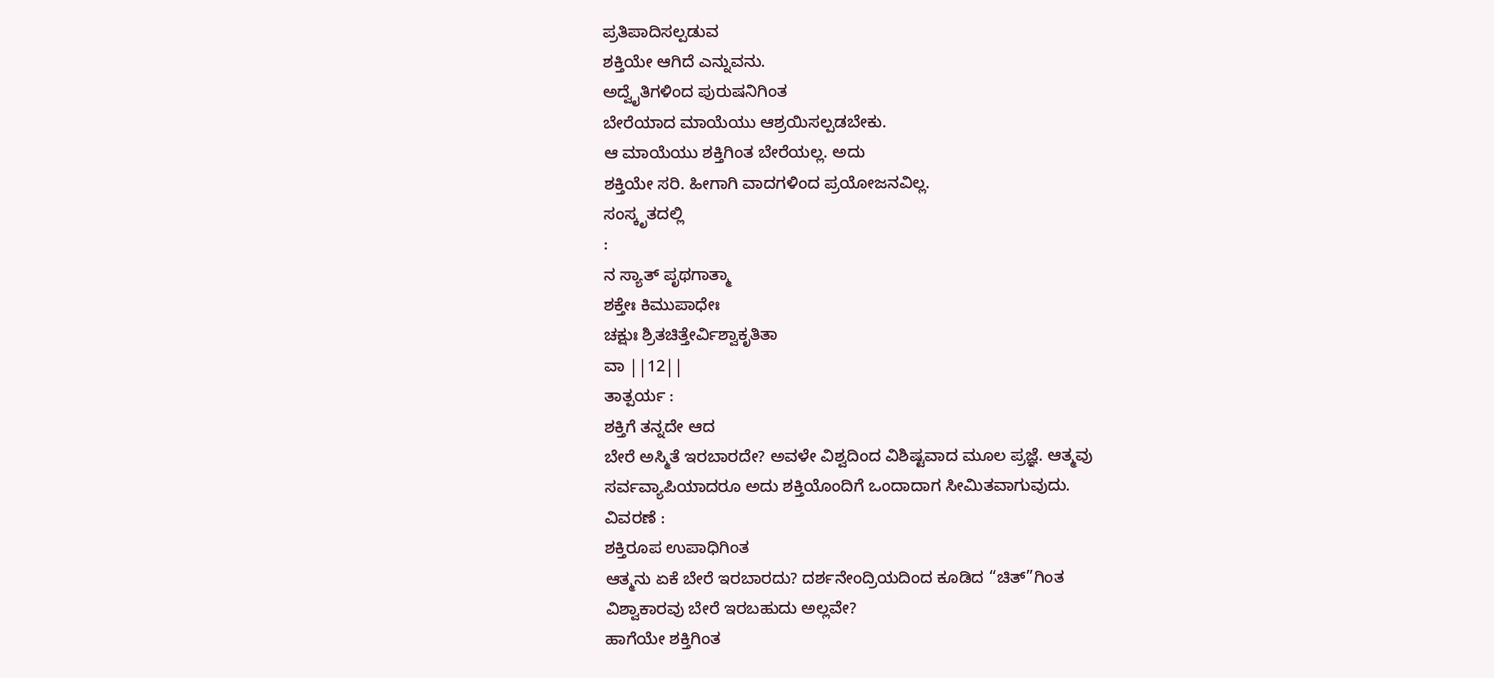ಪ್ರತಿಪಾದಿಸಲ್ಪಡುವ
ಶಕ್ತಿಯೇ ಆಗಿದೆ ಎನ್ನುವನು.
ಅದ್ವೈತಿಗಳಿಂದ ಪುರುಷನಿಗಿಂತ
ಬೇರೆಯಾದ ಮಾಯೆಯು ಆಶ್ರಯಿಸಲ್ಪಡಬೇಕು.
ಆ ಮಾಯೆಯು ಶಕ್ತಿಗಿಂತ ಬೇರೆಯಲ್ಲ. ಅದು
ಶಕ್ತಿಯೇ ಸರಿ. ಹೀಗಾಗಿ ವಾದಗಳಿಂದ ಪ್ರಯೋಜನವಿಲ್ಲ.
ಸಂಸ್ಕೃತದಲ್ಲಿ
:
ನ ಸ್ಯಾತ್ ಪೃಥಗಾತ್ಮಾ
ಶಕ್ತೇಃ ಕಿಮುಪಾಧೇಃ
ಚಕ್ಷುಃ ಶ್ರಿತಚಿತ್ತೇರ್ವಿಶ್ವಾಕೃತಿತಾ
ವಾ ||12||
ತಾತ್ಪರ್ಯ :
ಶಕ್ತಿಗೆ ತನ್ನದೇ ಆದ
ಬೇರೆ ಅಸ್ಮಿತೆ ಇರಬಾರದೇ? ಅವಳೇ ವಿಶ್ವದಿಂದ ವಿಶಿಷ್ಟವಾದ ಮೂಲ ಪ್ರಜ್ಞೆ. ಆತ್ಮವು
ಸರ್ವವ್ಯಾಪಿಯಾದರೂ ಅದು ಶಕ್ತಿಯೊಂದಿಗೆ ಒಂದಾದಾಗ ಸೀಮಿತವಾಗುವುದು.
ವಿವರಣೆ :
ಶಕ್ತಿರೂಪ ಉಪಾಧಿಗಿಂತ
ಆತ್ಮನು ಏಕೆ ಬೇರೆ ಇರಬಾರದು? ದರ್ಶನೇಂದ್ರಿಯದಿಂದ ಕೂಡಿದ “ಚಿತ್”ಗಿಂತ
ವಿಶ್ವಾಕಾರವು ಬೇರೆ ಇರಬಹುದು ಅಲ್ಲವೇ?
ಹಾಗೆಯೇ ಶಕ್ತಿಗಿಂತ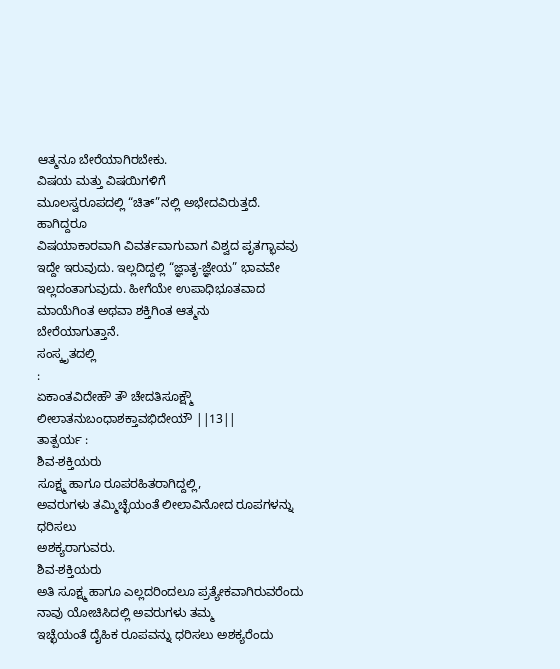ಆತ್ಮನೂ ಬೇರೆಯಾಗಿರಬೇಕು.
ವಿಷಯ ಮತ್ತು ವಿಷಯಿಗಳಿಗೆ
ಮೂಲಸ್ವರೂಪದಲ್ಲಿ “ಚಿತ್”ನಲ್ಲಿ ಅಭೇದವಿರುತ್ತದೆ. ಹಾಗಿದ್ದರೂ
ವಿಷಯಾಕಾರವಾಗಿ ವಿವರ್ತವಾಗುವಾಗ ವಿಶ್ವದ ಪೃತಗ್ಭಾವವು ಇದ್ದೇ ಇರುವುದು. ಇಲ್ಲದಿದ್ದಲ್ಲಿ “ಜ್ಞಾತೃ-ಜ್ಞೇಯ” ಭಾವವೇ
ಇಲ್ಲದಂತಾಗುವುದು. ಹೀಗೆಯೇ ಉಪಾಧಿಭೂತವಾದ ಮಾಯೆಗಿಂತ ಅಥವಾ ಶಕ್ತಿಗಿಂತ ಆತ್ಮನು
ಬೇರೆಯಾಗುತ್ತಾನೆ.
ಸಂಸ್ಕೃತದಲ್ಲಿ
:
ಏಕಾಂತವಿದೇಹೌ ತೌ ಚೇದತಿಸೂಕ್ಷ್ಮೌ
ಲೀಲಾತನುಬಂಧಾಶಕ್ತಾವಭಿದೇಯೌ ||13||
ತಾತ್ಪರ್ಯ :
ಶಿವ-ಶಕ್ತಿಯರು
ಸೂಕ್ಷ್ಮ ಹಾಗೂ ರೂಪರಹಿತರಾಗಿದ್ದಲ್ಲಿ,
ಅವರುಗಳು ತಮ್ಮಿಚ್ಛೆಯಂತೆ ಲೀಲಾವಿನೋದ ರೂಪಗಳನ್ನು ಧರಿಸಲು
ಅಶಕ್ಯರಾಗುವರು.
ಶಿವ-ಶಕ್ತಿಯರು
ಅತಿ ಸೂಕ್ಷ್ಮ ಹಾಗೂ ಎಲ್ಲದರಿಂದಲೂ ಪ್ರತ್ಯೇಕವಾಗಿರುವರೆಂದು ನಾವು ಯೋಚಿಸಿದಲ್ಲಿ ಅವರುಗಳು ತಮ್ಮ
ಇಚ್ಛೆಯಂತೆ ದೈಹಿಕ ರೂಪವನ್ನು ಧರಿಸಲು ಅಶಕ್ಯರೆಂದು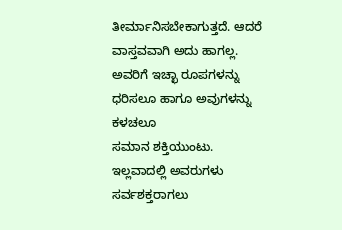ತೀರ್ಮಾನಿಸಬೇಕಾಗುತ್ತದೆ. ಆದರೆ
ವಾಸ್ತವವಾಗಿ ಅದು ಹಾಗಲ್ಲ. ಅವರಿಗೆ ಇಚ್ಛಾ ರೂಪಗಳನ್ನು ಧರಿಸಲೂ ಹಾಗೂ ಅವುಗಳನ್ನು ಕಳಚಲೂ
ಸಮಾನ ಶಕ್ತಿಯುಂಟು. ಇಲ್ಲವಾದಲ್ಲಿ ಅವರುಗಳು ಸರ್ವಶಕ್ತರಾಗಲು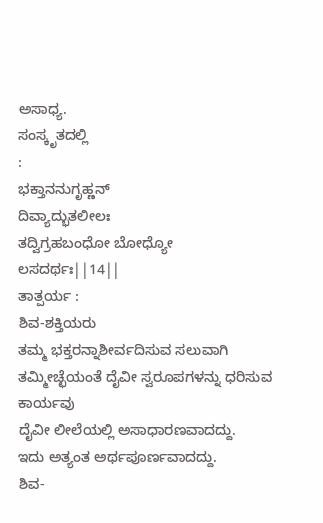ಅಸಾಧ್ಯ.
ಸಂಸ್ಕೃತದಲ್ಲಿ
:
ಭಕ್ತಾನನುಗೃಹ್ಣನ್
ದಿವ್ಯಾದ್ಭುತಲೀಲಃ
ತದ್ವಿಗ್ರಹಬಂಧೋ ಬೋಧ್ಯೋ
ಲಸದರ್ಥಃ||14||
ತಾತ್ಪರ್ಯ :
ಶಿವ-ಶಕ್ತಿಯರು
ತಮ್ಮ ಭಕ್ತರನ್ನಾಶೀರ್ವದಿಸುವ ಸಲುವಾಗಿ ತಮ್ಮೀಚ್ಛೆಯಂತೆ ದೈವೀ ಸ್ವರೂಪಗಳನ್ನು ಧರಿಸುವ ಕಾರ್ಯವು
ದೈವೀ ಲೀಲೆಯಲ್ಲಿ ಅಸಾಧಾರಣವಾದದ್ದು.
ಇದು ಅತ್ಯಂತ ಅರ್ಥಪೂರ್ಣವಾದದ್ದು.
ಶಿವ-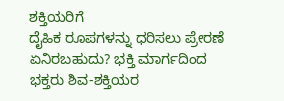ಶಕ್ತಿಯರಿಗೆ
ದೈಹಿಕ ರೂಪಗಳನ್ನು ಧರಿಸಲು ಪ್ರೇರಣೆ ಏನಿರಬಹುದು? ಭಕ್ತಿ ಮಾರ್ಗದಿಂದ
ಭಕ್ತರು ಶಿವ-ಶಕ್ತಿಯರ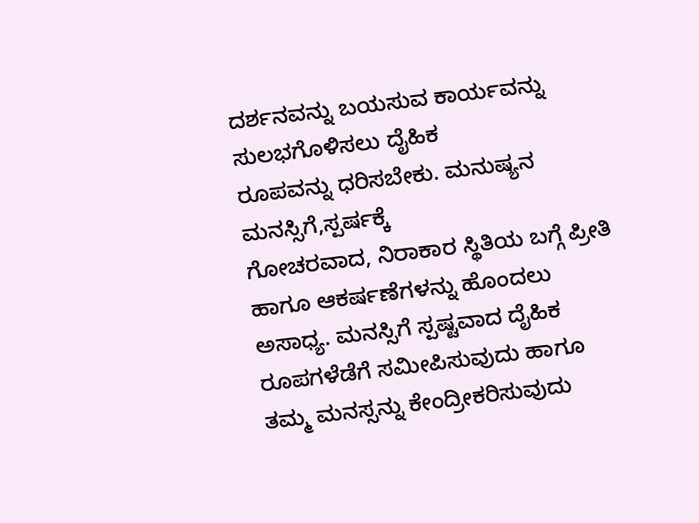ದರ್ಶನವನ್ನು ಬಯಸುವ ಕಾರ್ಯವನ್ನು ಸುಲಭಗೊಳಿಸಲು ದೈಹಿಕ
ರೂಪವನ್ನು ಧರಿಸಬೇಕು. ಮನುಷ್ಯನ ಮನಸ್ಸಿಗೆ,ಸ್ಪರ್ಷಕ್ಕೆ
ಗೋಚರವಾದ, ನಿರಾಕಾರ ಸ್ಥಿತಿಯ ಬಗ್ಗೆ ಪ್ರೀತಿ ಹಾಗೂ ಆಕರ್ಷಣೆಗಳನ್ನು ಹೊಂದಲು
ಅಸಾಧ್ಯ. ಮನಸ್ಸಿಗೆ ಸ್ಪಷ್ಟವಾದ ದೈಹಿಕ ರೂಪಗಳೆಡೆಗೆ ಸಮೀಪಿಸುವುದು ಹಾಗೂ
ತಮ್ಮ ಮನಸ್ಸನ್ನು ಕೇಂದ್ರೀಕರಿಸುವುದು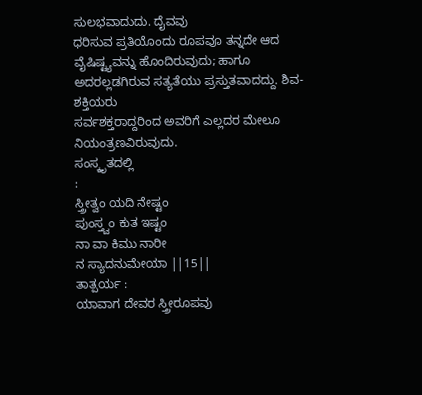ಸುಲಭವಾದುದು. ದೈವವು
ಧರಿಸುವ ಪ್ರತಿಯೊಂದು ರೂಪವೂ ತನ್ನದೇ ಆದ ವೈಷಿಷ್ಟ್ಯವನ್ನು ಹೊಂದಿರುವುದು; ಹಾಗೂ
ಅದರಲ್ಲಡಗಿರುವ ಸತ್ಯತೆಯು ಪ್ರಸ್ತುತವಾದದ್ದು. ಶಿವ-ಶಕ್ತಿಯರು
ಸರ್ವಶಕ್ತರಾದ್ದರಿಂದ ಅವರಿಗೆ ಎಲ್ಲದರ ಮೇಲೂ ನಿಯಂತ್ರಣವಿರುವುದು.
ಸಂಸ್ಕೃತದಲ್ಲಿ
:
ಸ್ತ್ರೀತ್ವಂ ಯದಿ ನೇಷ್ಟಂ
ಪುಂಸ್ತ್ವಂ ಕುತ ಇಷ್ಟಂ
ನಾ ವಾ ಕಿಮು ನಾರೀ
ನ ಸ್ಯಾದನುಮೇಯಾ ||15||
ತಾತ್ಪರ್ಯ :
ಯಾವಾಗ ದೇವರ ಸ್ತ್ರೀರೂಪವು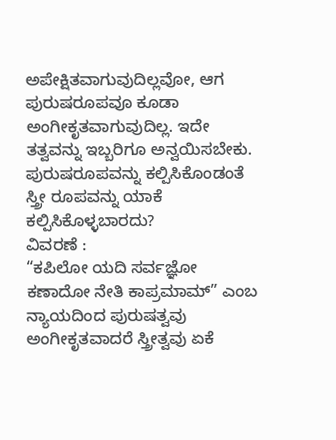ಅಪೇಕ್ಷಿತವಾಗುವುದಿಲ್ಲವೋ, ಆಗ ಪುರುಷರೂಪವೂ ಕೂಡಾ ಅಂಗೀಕೃತವಾಗುವುದಿಲ್ಲ. ಇದೇ
ತತ್ವವನ್ನು ಇಬ್ಬರಿಗೂ ಅನ್ವಯಿಸಬೇಕು.
ಪುರುಷರೂಪವನ್ನು ಕಲ್ಪಿಸಿಕೊಂಡಂತೆ ಸ್ತ್ರೀ ರೂಪವನ್ನು ಯಾಕೆ
ಕಲ್ಪಿಸಿಕೊಳ್ಳಬಾರದು?
ವಿವರಣೆ :
“ಕಪಿಲೋ ಯದಿ ಸರ್ವಜ್ಞೋ ಕಣಾದೋ ನೇತಿ ಕಾಪ್ರಮಾಮ್” ಎಂಬ
ನ್ಯಾಯದಿಂದ ಪುರುಷತ್ವವು ಅಂಗೀಕೃತವಾದರೆ ಸ್ತ್ರೀತ್ವವು ಏಕೆ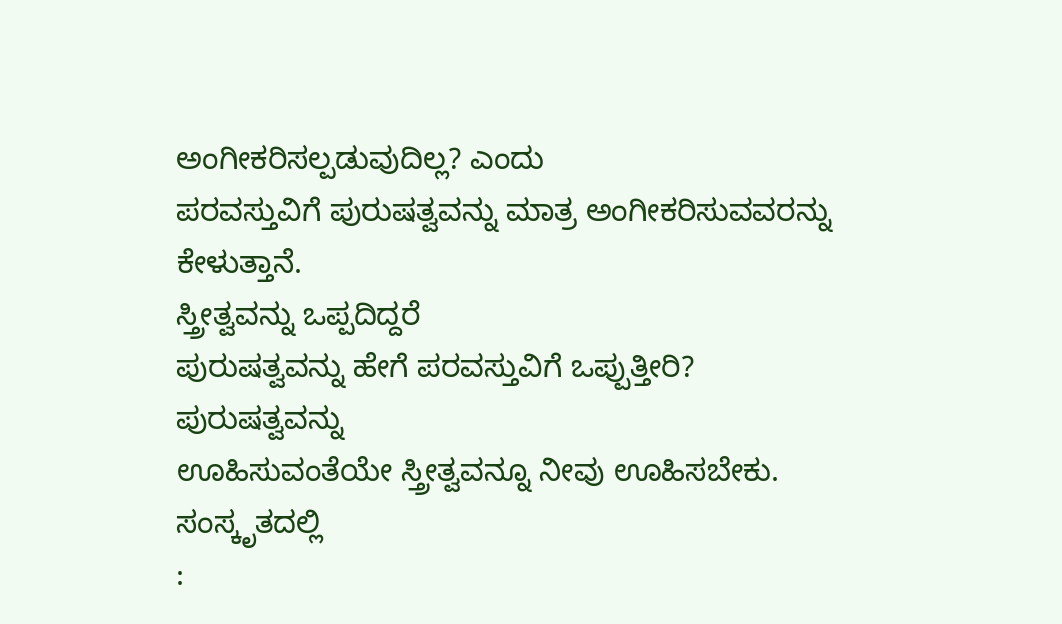ಅಂಗೀಕರಿಸಲ್ಪಡುವುದಿಲ್ಲ? ಎಂದು
ಪರವಸ್ತುವಿಗೆ ಪುರುಷತ್ವವನ್ನು ಮಾತ್ರ ಅಂಗೀಕರಿಸುವವರನ್ನು ಕೇಳುತ್ತಾನೆ.
ಸ್ತ್ರೀತ್ವವನ್ನು ಒಪ್ಪದಿದ್ದರೆ
ಪುರುಷತ್ವವನ್ನು ಹೇಗೆ ಪರವಸ್ತುವಿಗೆ ಒಪ್ಪುತ್ತೀರಿ? ಪುರುಷತ್ವವನ್ನು
ಊಹಿಸುವಂತೆಯೇ ಸ್ತ್ರೀತ್ವವನ್ನೂ ನೀವು ಊಹಿಸಬೇಕು.
ಸಂಸ್ಕೃತದಲ್ಲಿ
: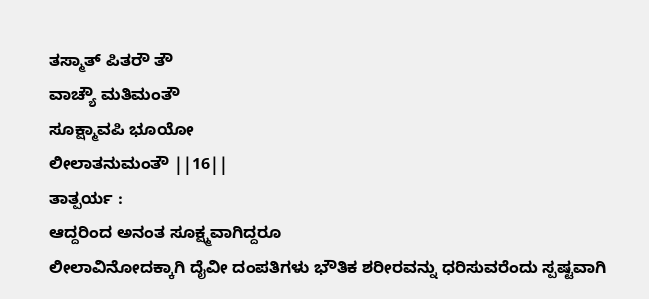ತಸ್ಮಾತ್ ಪಿತರೌ ತೌ
ವಾಚ್ಯೌ ಮತಿಮಂತೌ
ಸೂಕ್ಷ್ಮಾವಪಿ ಭೂಯೋ
ಲೀಲಾತನುಮಂತೌ ||16||
ತಾತ್ಪರ್ಯ :
ಆದ್ದರಿಂದ ಅನಂತ ಸೂಕ್ಷ್ಮವಾಗಿದ್ದರೂ
ಲೀಲಾವಿನೋದಕ್ಕಾಗಿ ದೈವೀ ದಂಪತಿಗಳು ಭೌತಿಕ ಶರೀರವನ್ನು ಧರಿಸುವರೆಂದು ಸ್ಪಷ್ಟವಾಗಿ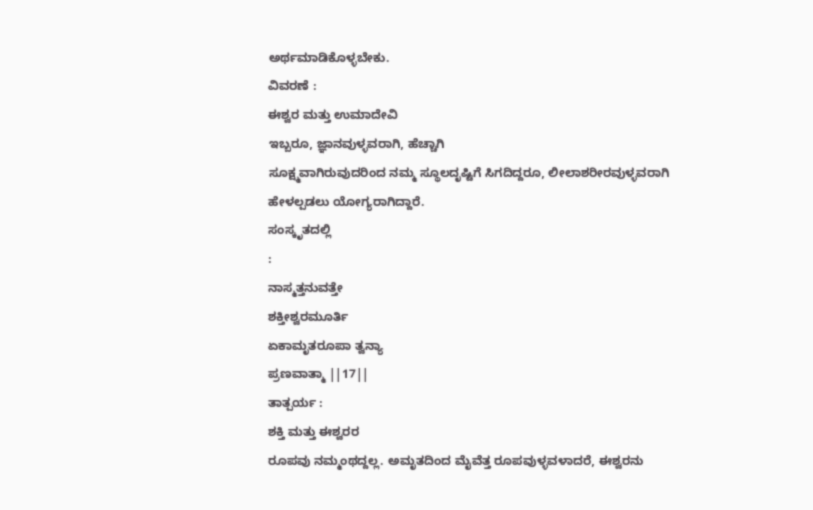ಅರ್ಥಮಾಡಿಕೊಳ್ಳಬೇಕು.
ವಿವರಣೆ :
ಈಶ್ವರ ಮತ್ತು ಉಮಾದೇವಿ
ಇಬ್ಬರೂ, ಜ್ಞಾನವುಳ್ಳವರಾಗಿ, ಹೆಚ್ಚಾಗಿ
ಸೂಕ್ಷ್ಮವಾಗಿರುವುದರಿಂದ ನಮ್ಮ ಸ್ಥೂಲದೃಷ್ಟಿಗೆ ಸಿಗದಿದ್ದರೂ, ಲೀಲಾಶರೀರವುಳ್ಳವರಾಗಿ
ಹೇಳಲ್ಪಡಲು ಯೋಗ್ಯರಾಗಿದ್ದಾರೆ.
ಸಂಸ್ಕೃತದಲ್ಲಿ
:
ನಾಸ್ಮತ್ತನುವತ್ತೇ
ಶಕ್ತೀಶ್ವರಮೂರ್ತಿ
ಏಕಾಮೃತರೂಪಾ ತ್ವನ್ಯಾ
ಪ್ರಣವಾತ್ಮಾ ||17||
ತಾತ್ಪರ್ಯ :
ಶಕ್ತಿ ಮತ್ತು ಈಶ್ವರರ
ರೂಪವು ನಮ್ಮಂಥದ್ದಲ್ಲ. ಅಮೃತದಿಂದ ಮೈವೆತ್ತ ರೂಪವುಳ್ಳವಳಾದರೆ, ಈಶ್ವರನು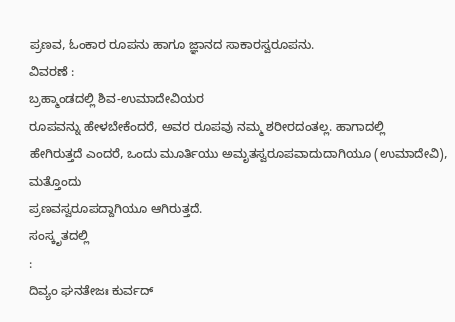ಪ್ರಣವ, ಓಂಕಾರ ರೂಪನು ಹಾಗೂ ಜ್ಞಾನದ ಸಾಕಾರಸ್ವರೂಪನು.
ವಿವರಣೆ :
ಬ್ರಹ್ಮಾಂಡದಲ್ಲಿ ಶಿವ-ಉಮಾದೇವಿಯರ
ರೂಪವನ್ನು ಹೇಳಬೇಕೆಂದರೆ, ಅವರ ರೂಪವು ನಮ್ಮ ಶರೀರದಂತಲ್ಲ. ಹಾಗಾದಲ್ಲಿ
ಹೇಗಿರುತ್ತದೆ ಎಂದರೆ, ಒಂದು ಮೂರ್ತಿಯು ಅಮೃತಸ್ವರೂಪವಾದುದಾಗಿಯೂ (ಉಮಾದೇವಿ), ಮತ್ತೊಂದು
ಪ್ರಣವಸ್ವರೂಪದ್ದಾಗಿಯೂ ಆಗಿರುತ್ತದೆ.
ಸಂಸ್ಕೃತದಲ್ಲಿ
:
ದಿವ್ಯಂ ಘನತೇಜಃ ಕುರ್ವದ್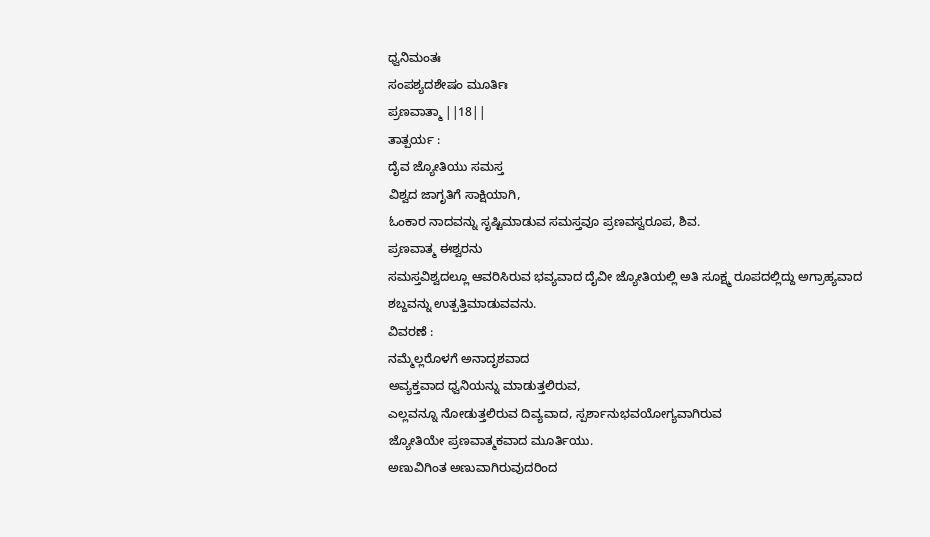ಧ್ವನಿಮಂತಃ
ಸಂಪಶ್ಯದಶೇಷಂ ಮೂರ್ತಿಃ
ಪ್ರಣವಾತ್ಮಾ ||18||
ತಾತ್ಪರ್ಯ :
ದೈವ ಜ್ಯೋತಿಯು ಸಮಸ್ತ
ವಿಶ್ವದ ಜಾಗೃತಿಗೆ ಸಾಕ್ಷಿಯಾಗಿ,
ಓಂಕಾರ ನಾದವನ್ನು ಸೃಷ್ಟಿಮಾಡುವ ಸಮಸ್ತವೂ ಪ್ರಣವಸ್ವರೂಪ, ಶಿವ.
ಪ್ರಣವಾತ್ಮ ಈಶ್ವರನು
ಸಮಸ್ತವಿಶ್ವದಲ್ಲೂ ಆವರಿಸಿರುವ ಭವ್ಯವಾದ ದೈವೀ ಜ್ಯೋತಿಯಲ್ಲಿ ಅತಿ ಸೂಕ್ಷ್ಮ ರೂಪದಲ್ಲಿದ್ದು ಅಗ್ರಾಹ್ಯವಾದ
ಶಬ್ದವನ್ನು ಉತ್ಪತ್ತಿಮಾಡುವವನು.
ವಿವರಣೆ :
ನಮ್ಮೆಲ್ಲರೊಳಗೆ ಅನಾದೃಶವಾದ
ಅವ್ಯಕ್ತವಾದ ಧ್ವನಿಯನ್ನು ಮಾಡುತ್ತಲಿರುವ,
ಎಲ್ಲವನ್ನೂ ನೋಡುತ್ತಲಿರುವ ದಿವ್ಯವಾದ, ಸ್ಪರ್ಶಾನುಭವಯೋಗ್ಯವಾಗಿರುವ
ಜ್ಯೋತಿಯೇ ಪ್ರಣವಾತ್ಮಕವಾದ ಮೂರ್ತಿಯು.
ಅಣುವಿಗಿಂತ ಅಣುವಾಗಿರುವುದರಿಂದ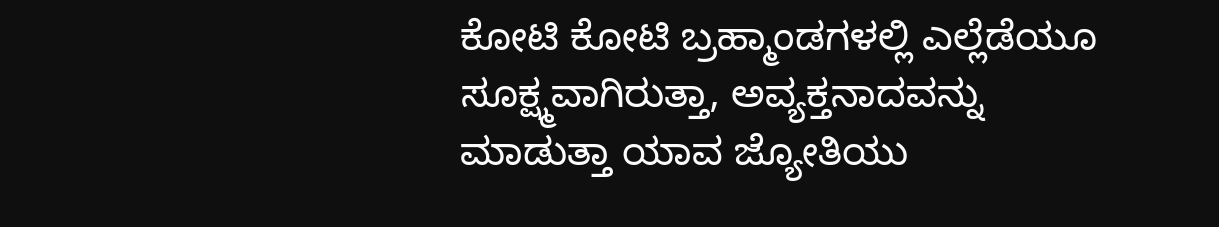ಕೋಟಿ ಕೋಟಿ ಬ್ರಹ್ಮಾಂಡಗಳಲ್ಲಿ ಎಲ್ಲೆಡೆಯೂ ಸೂಕ್ಷ್ಮವಾಗಿರುತ್ತಾ, ಅವ್ಯಕ್ತನಾದವನ್ನು
ಮಾಡುತ್ತಾ ಯಾವ ಜ್ಯೋತಿಯು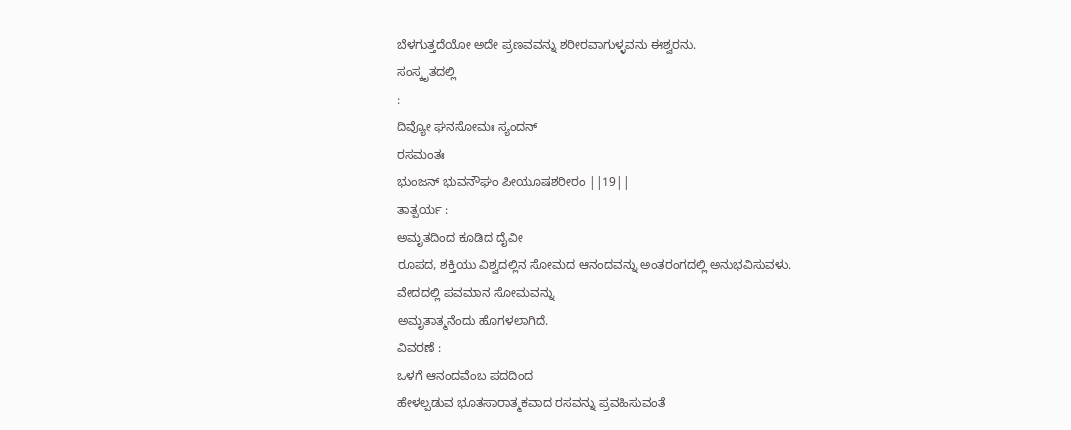ಬೆಳಗುತ್ತದೆಯೋ ಅದೇ ಪ್ರಣವವನ್ನು ಶರೀರವಾಗುಳ್ಳವನು ಈಶ್ವರನು.
ಸಂಸ್ಕೃತದಲ್ಲಿ
:
ದಿವ್ಯೋ ಘನಸೋಮಃ ಸ್ಯಂದನ್
ರಸಮಂತಃ
ಭುಂಜನ್ ಭುವನೌಘಂ ಪೀಯೂಷಶರೀರಂ ||19||
ತಾತ್ಪರ್ಯ :
ಅಮೃತದಿಂದ ಕೂಡಿದ ದೈವೀ
ರೂಪದ, ಶಕ್ತಿಯು ವಿಶ್ವದಲ್ಲಿನ ಸೋಮದ ಆನಂದವನ್ನು ಅಂತರಂಗದಲ್ಲಿ ಅನುಭವಿಸುವಳು.
ವೇದದಲ್ಲಿ ಪವಮಾನ ಸೋಮವನ್ನು
ಅಮೃತಾತ್ಮನೆಂದು ಹೊಗಳಲಾಗಿದೆ.
ವಿವರಣೆ :
ಒಳಗೆ ಆನಂದವೆಂಬ ಪದದಿಂದ
ಹೇಳಲ್ಪಡುವ ಭೂತಸಾರಾತ್ಮಕವಾದ ರಸವನ್ನು ಪ್ರವಹಿಸುವಂತೆ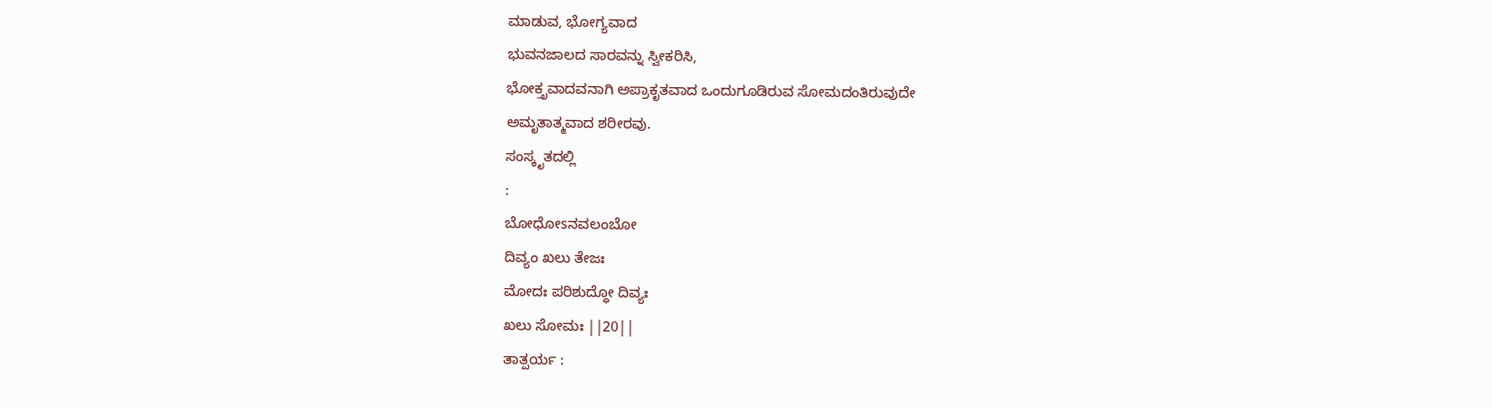ಮಾಡುವ, ಭೋಗ್ಯವಾದ
ಭುವನಜಾಲದ ಸಾರವನ್ನು ಸ್ವೀಕರಿಸಿ,
ಭೋಕ್ತೃವಾದವನಾಗಿ ಅಪ್ರಾಕೃತವಾದ ಒಂದುಗೂಡಿರುವ ಸೋಮದಂತಿರುವುದೇ
ಅಮೃತಾತ್ಮವಾದ ಶರೀರವು.
ಸಂಸ್ಕೃತದಲ್ಲಿ
:
ಬೋಧೋsನವಲಂಬೋ
ದಿವ್ಯಂ ಖಲು ತೇಜಃ
ಮೋದಃ ಪರಿಶುದ್ಧೋ ದಿವ್ಯಃ
ಖಲು ಸೋಮಃ ||20||
ತಾತ್ಪರ್ಯ :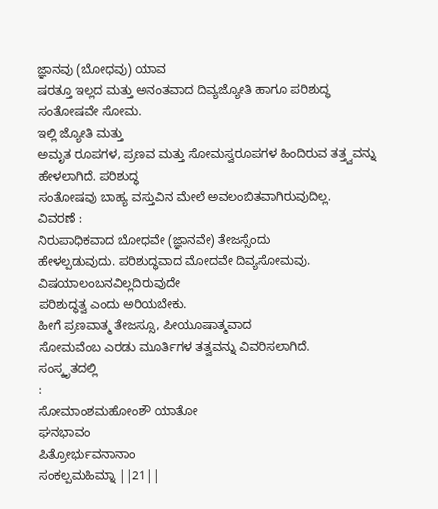ಜ್ಞಾನವು (ಬೋಧವು) ಯಾವ
ಷರತ್ತೂ ಇಲ್ಲದ ಮತ್ತು ಅನಂತವಾದ ದಿವ್ಯಜ್ಯೋತಿ ಹಾಗೂ ಪರಿಶುದ್ಧ ಸಂತೋಷವೇ ಸೋಮ.
ಇಲ್ಲಿ ಜ್ಯೋತಿ ಮತ್ತು
ಅಮೃತ ರೂಪಗಳ, ಪ್ರಣವ ಮತ್ತು ಸೋಮಸ್ವರೂಪಗಳ ಹಿಂದಿರುವ ತತ್ತ್ವವನ್ನು ಹೇಳಲಾಗಿದೆ. ಪರಿಶುದ್ಧ
ಸಂತೋಷವು ಬಾಹ್ಯ ವಸ್ತುವಿನ ಮೇಲೆ ಅವಲಂಬಿತವಾಗಿರುವುದಿಲ್ಲ.
ವಿವರಣೆ :
ನಿರುಪಾಧಿಕವಾದ ಬೋಧವೇ (ಜ್ಞಾನವೇ) ತೇಜಸ್ಸೆಂದು
ಹೇಳಲ್ಪಡುವುದು. ಪರಿಶುದ್ಧವಾದ ಮೋದವೇ ದಿವ್ಯಸೋಮವು. ವಿಷಯಾಲಂಬನವಿಲ್ಲದಿರುವುದೇ
ಪರಿಶುದ್ಧತ್ವ ಎಂದು ಅರಿಯಬೇಕು.
ಹೀಗೆ ಪ್ರಣವಾತ್ಮ ತೇಜಸ್ಸೂ, ಪೀಯೂಷಾತ್ಮವಾದ
ಸೋಮವೆಂಬ ಎರಡು ಮೂರ್ತಿಗಳ ತತ್ವವನ್ನು ವಿವರಿಸಲಾಗಿದೆ.
ಸಂಸ್ಕೃತದಲ್ಲಿ
:
ಸೋಮಾಂಶಮಹೋಂಶೌ ಯಾತೋ
ಘನಭಾವಂ
ಪಿತ್ರೋರ್ಭುವನಾನಾಂ
ಸಂಕಲ್ಪಮಹಿಮ್ನಾ ||21||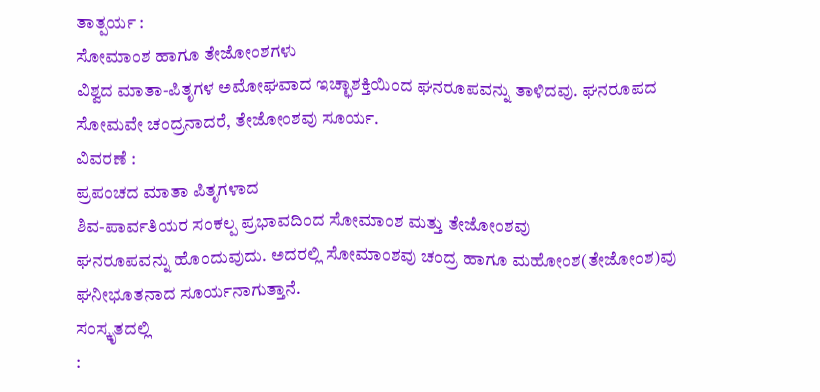ತಾತ್ಪರ್ಯ :
ಸೋಮಾಂಶ ಹಾಗೂ ತೇಜೋಂಶಗಳು
ವಿಶ್ವದ ಮಾತಾ-ಪಿತೃಗಳ ಅಮೋಘವಾದ ಇಚ್ಛಾಶಕ್ತಿಯಿಂದ ಘನರೂಪವನ್ನು ತಾಳಿದವು. ಘನರೂಪದ
ಸೋಮವೇ ಚಂದ್ರನಾದರೆ, ತೇಜೋಂಶವು ಸೂರ್ಯ.
ವಿವರಣೆ :
ಪ್ರಪಂಚದ ಮಾತಾ ಪಿತೃಗಳಾದ
ಶಿವ-ಪಾರ್ವತಿಯರ ಸಂಕಲ್ಪ ಪ್ರಭಾವದಿಂದ ಸೋಮಾಂಶ ಮತ್ತು ತೇಜೋಂಶವು
ಘನರೂಪವನ್ನು ಹೊಂದುವುದು. ಅದರಲ್ಲಿ ಸೋಮಾಂಶವು ಚಂದ್ರ ಹಾಗೂ ಮಹೋಂಶ(ತೇಜೋಂಶ)ವು
ಘನೀಭೂತನಾದ ಸೂರ್ಯನಾಗುತ್ತಾನೆ.
ಸಂಸ್ಕೃತದಲ್ಲಿ
: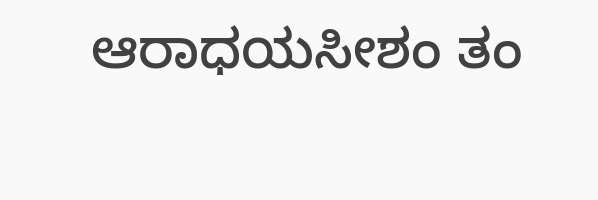ಆರಾಧಯಸೀಶಂ ತಂ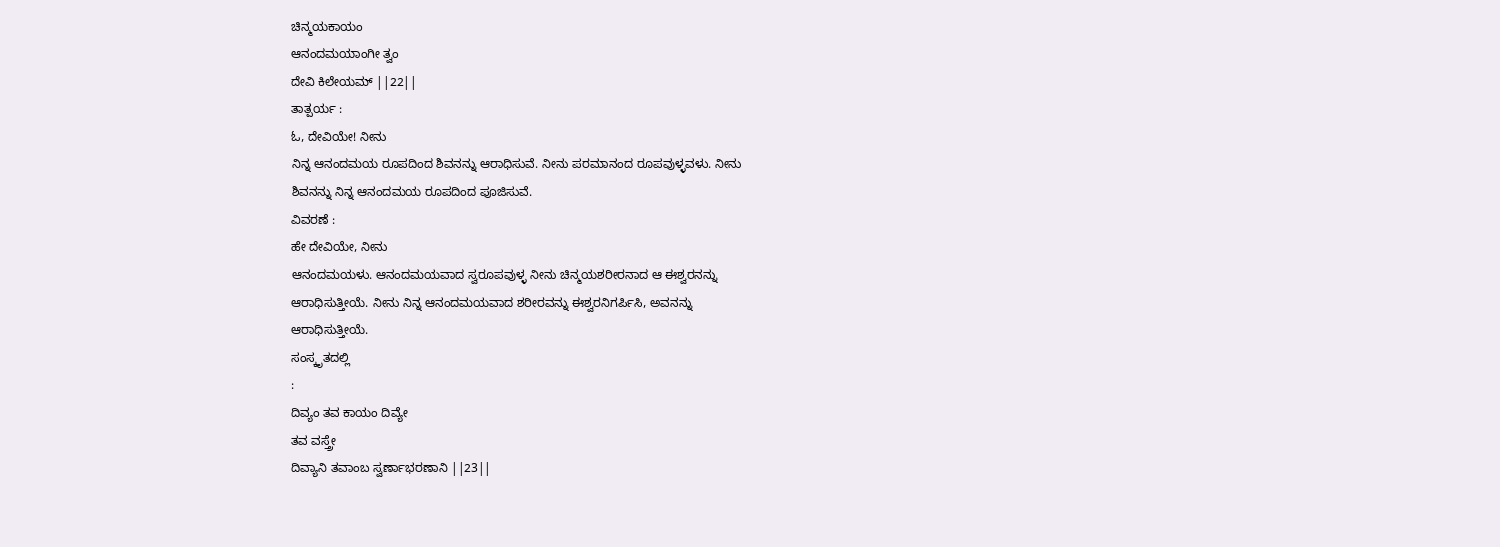ಚಿನ್ಮಯಕಾಯಂ
ಆನಂದಮಯಾಂಗೀ ತ್ವಂ
ದೇವಿ ಕಿಲೇಯಮ್ ||22||
ತಾತ್ಪರ್ಯ :
ಓ, ದೇವಿಯೇ! ನೀನು
ನಿನ್ನ ಆನಂದಮಯ ರೂಪದಿಂದ ಶಿವನನ್ನು ಆರಾಧಿಸುವೆ. ನೀನು ಪರಮಾನಂದ ರೂಪವುಳ್ಳವಳು. ನೀನು
ಶಿವನನ್ನು ನಿನ್ನ ಆನಂದಮಯ ರೂಪದಿಂದ ಪೂಜಿಸುವೆ.
ವಿವರಣೆ :
ಹೇ ದೇವಿಯೇ, ನೀನು
ಆನಂದಮಯಳು. ಆನಂದಮಯವಾದ ಸ್ವರೂಪವುಳ್ಳ ನೀನು ಚಿನ್ಮಯಶರೀರನಾದ ಆ ಈಶ್ವರನನ್ನು
ಆರಾಧಿಸುತ್ತೀಯೆ. ನೀನು ನಿನ್ನ ಆನಂದಮಯವಾದ ಶರೀರವನ್ನು ಈಶ್ವರನಿಗರ್ಪಿಸಿ, ಅವನನ್ನು
ಆರಾಧಿಸುತ್ತೀಯೆ.
ಸಂಸ್ಕೃತದಲ್ಲಿ
:
ದಿವ್ಯಂ ತವ ಕಾಯಂ ದಿವ್ಯೇ
ತವ ವಸ್ತ್ರೇ
ದಿವ್ಯಾನಿ ತವಾಂಬ ಸ್ವರ್ಣಾಭರಣಾನಿ ||23||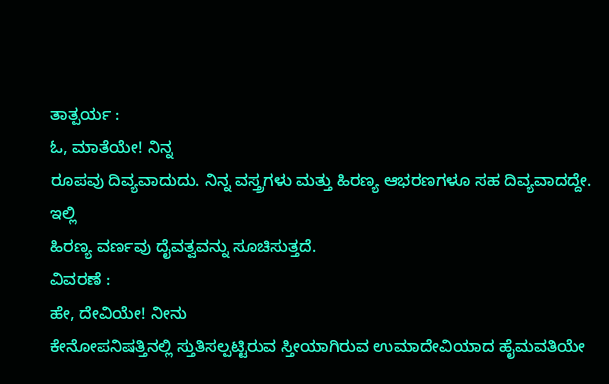ತಾತ್ಪರ್ಯ :
ಓ, ಮಾತೆಯೇ! ನಿನ್ನ
ರೂಪವು ದಿವ್ಯವಾದುದು. ನಿನ್ನ ವಸ್ತ್ರಗಳು ಮತ್ತು ಹಿರಣ್ಯ ಆಭರಣಗಳೂ ಸಹ ದಿವ್ಯವಾದದ್ದೇ. ಇಲ್ಲಿ
ಹಿರಣ್ಯ ವರ್ಣವು ದೈವತ್ವವನ್ನು ಸೂಚಿಸುತ್ತದೆ.
ವಿವರಣೆ :
ಹೇ, ದೇವಿಯೇ! ನೀನು
ಕೇನೋಪನಿಷತ್ತಿನಲ್ಲಿ ಸ್ತುತಿಸಲ್ಪಟ್ಟಿರುವ ಸ್ತೀಯಾಗಿರುವ ಉಮಾದೇವಿಯಾದ ಹೈಮವತಿಯೇ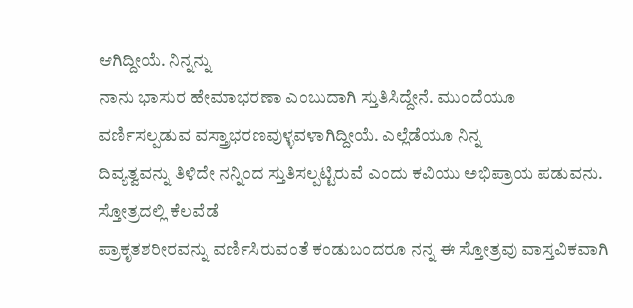ಆಗಿದ್ದೀಯೆ. ನಿನ್ನನ್ನು
ನಾನು ಭಾಸುರ ಹೇಮಾಭರಣಾ ಎಂಬುದಾಗಿ ಸ್ತುತಿಸಿದ್ದೇನೆ. ಮುಂದೆಯೂ
ವರ್ಣಿಸಲ್ಪಡುವ ವಸ್ತ್ರಾಭರಣವುಳ್ಳವಳಾಗಿದ್ದೀಯೆ. ಎಲ್ಲೆಡೆಯೂ ನಿನ್ನ
ದಿವ್ಯತ್ವವನ್ನು ತಿಳಿದೇ ನನ್ನಿಂದ ಸ್ತುತಿಸಲ್ಪಟ್ಟಿರುವೆ ಎಂದು ಕವಿಯು ಅಭಿಪ್ರಾಯ ಪಡುವನು.
ಸ್ತೋತ್ರದಲ್ಲಿ ಕೆಲವೆಡೆ
ಪ್ರಾಕೃತಶರೀರವನ್ನು ವರ್ಣಿಸಿರುವಂತೆ ಕಂಡುಬಂದರೂ ನನ್ನ ಈ ಸ್ತೋತ್ರವು ವಾಸ್ತವಿಕವಾಗಿ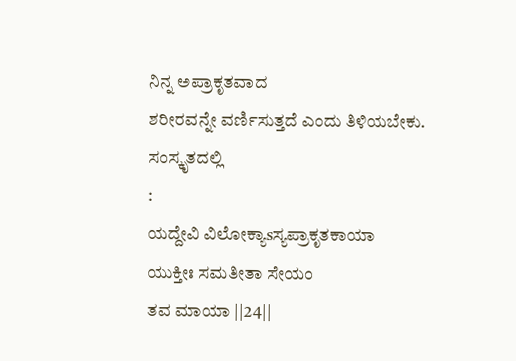ನಿನ್ನ ಅಪ್ರಾಕೃತವಾದ
ಶರೀರವನ್ನೇ ವರ್ಣಿಸುತ್ತದೆ ಎಂದು ತಿಳಿಯಬೇಕು.
ಸಂಸ್ಕೃತದಲ್ಲಿ
:
ಯದ್ದೇವಿ ವಿಲೋಕ್ಯಾsಸ್ಯಪ್ರಾಕೃತಕಾಯಾ
ಯುಕ್ತೀಃ ಸಮತೀತಾ ಸೇಯಂ
ತವ ಮಾಯಾ ||24||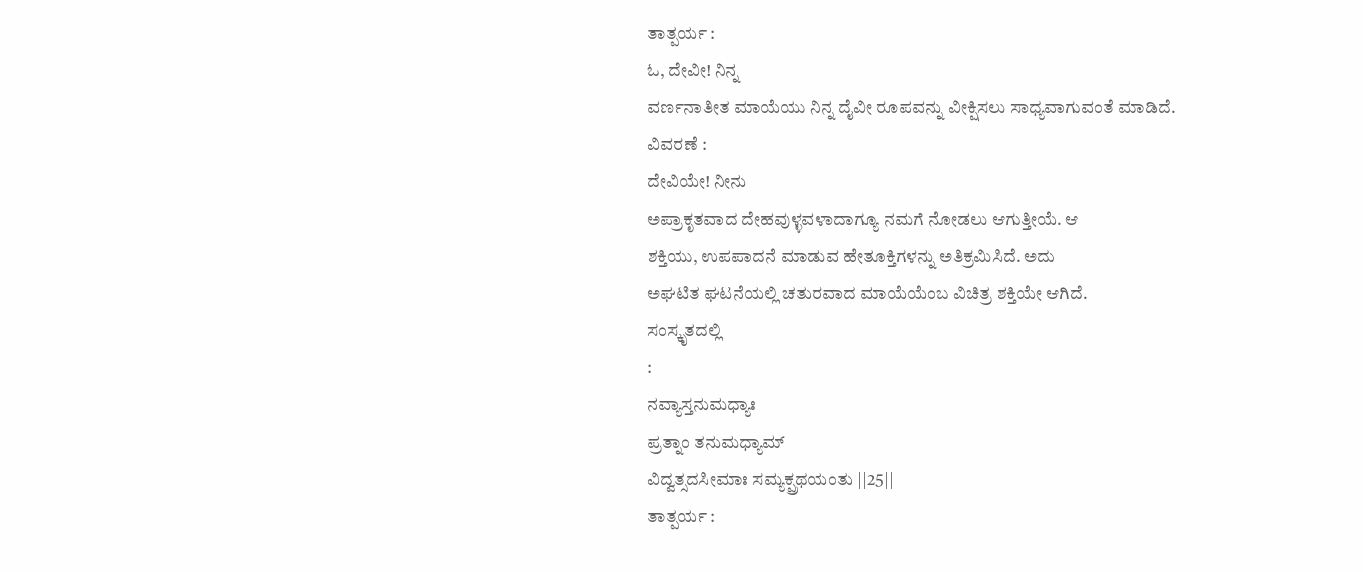ತಾತ್ಪರ್ಯ :
ಓ, ದೇವೀ! ನಿನ್ನ
ವರ್ಣನಾತೀತ ಮಾಯೆಯು ನಿನ್ನ ದೈವೀ ರೂಪವನ್ನು ವೀಕ್ಷಿಸಲು ಸಾಧ್ಯವಾಗುವಂತೆ ಮಾಡಿದೆ.
ವಿವರಣೆ :
ದೇವಿಯೇ! ನೀನು
ಅಪ್ರಾಕೃತವಾದ ದೇಹವುಳ್ಳವಳಾದಾಗ್ಯೂ ನಮಗೆ ನೋಡಲು ಆಗುತ್ತೀಯೆ. ಆ
ಶಕ್ತಿಯು, ಉಪಪಾದನೆ ಮಾಡುವ ಹೇತೂಕ್ತಿಗಳನ್ನು ಅತಿಕ್ರಮಿಸಿದೆ. ಅದು
ಅಘಟಿತ ಘಟನೆಯಲ್ಲಿ ಚತುರವಾದ ಮಾಯೆಯೆಂಬ ವಿಚಿತ್ರ ಶಕ್ತಿಯೇ ಆಗಿದೆ.
ಸಂಸ್ಕೃತದಲ್ಲಿ
:
ನವ್ಯಾಸ್ತನುಮಧ್ಯಾಃ
ಪ್ರತ್ನಾಂ ತನುಮಧ್ಯಾಮ್
ವಿದ್ವತ್ಸದಸೀಮಾಃ ಸಮ್ಯಕ್ಪ್ರಥಯಂತು ||25||
ತಾತ್ಪರ್ಯ :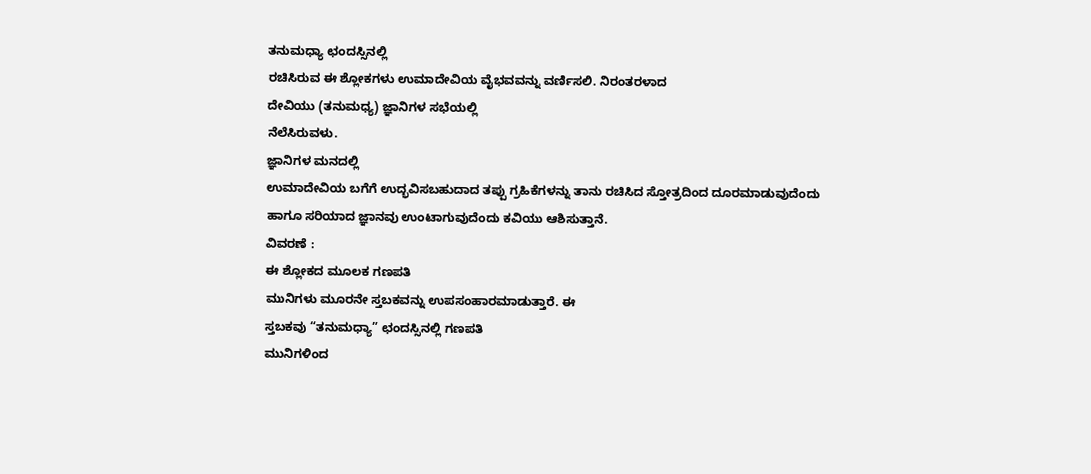ತನುಮಧ್ಯಾ ಛಂದಸ್ಸಿನಲ್ಲಿ
ರಚಿಸಿರುವ ಈ ಶ್ಲೋಕಗಳು ಉಮಾದೇವಿಯ ವೈಭವವನ್ನು ವರ್ಣಿಸಲಿ. ನಿರಂತರಳಾದ
ದೇವಿಯು (ತನುಮಧ್ಯ) ಜ್ಞಾನಿಗಳ ಸಭೆಯಲ್ಲಿ
ನೆಲೆಸಿರುವಳು.
ಜ್ಞಾನಿಗಳ ಮನದಲ್ಲಿ
ಉಮಾದೇವಿಯ ಬಗೆಗೆ ಉದ್ಭವಿಸಬಹುದಾದ ತಪ್ಪು ಗ್ರಹಿಕೆಗಳನ್ನು ತಾನು ರಚಿಸಿದ ಸ್ತೋತ್ರದಿಂದ ದೂರಮಾಡುವುದೆಂದು
ಹಾಗೂ ಸರಿಯಾದ ಜ್ಞಾನವು ಉಂಟಾಗುವುದೆಂದು ಕವಿಯು ಆಶಿಸುತ್ತಾನೆ.
ವಿವರಣೆ :
ಈ ಶ್ಲೋಕದ ಮೂಲಕ ಗಣಪತಿ
ಮುನಿಗಳು ಮೂರನೇ ಸ್ತಬಕವನ್ನು ಉಪಸಂಹಾರಮಾಡುತ್ತಾರೆ. ಈ
ಸ್ತಬಕವು “ತನುಮಧ್ಯಾ” ಛಂದಸ್ಸಿನಲ್ಲಿ ಗಣಪತಿ
ಮುನಿಗಳಿಂದ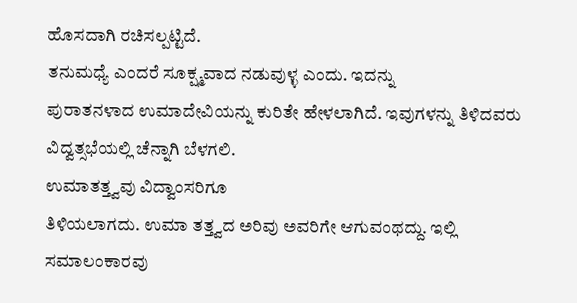ಹೊಸದಾಗಿ ರಚಿಸಲ್ಪಟ್ಟಿದೆ.
ತನುಮಧ್ಯೆ ಎಂದರೆ ಸೂಕ್ಷ್ಮವಾದ ನಡುವುಳ್ಳ ಎಂದು. ಇದನ್ನು
ಪುರಾತನಳಾದ ಉಮಾದೇವಿಯನ್ನು ಕುರಿತೇ ಹೇಳಲಾಗಿದೆ. ಇವುಗಳನ್ನು ತಿಳಿದವರು
ವಿದ್ವತ್ಸಭೆಯಲ್ಲಿ ಚೆನ್ನಾಗಿ ಬೆಳಗಲಿ.
ಉಮಾತತ್ತ್ವವು ವಿದ್ವಾಂಸರಿಗೂ
ತಿಳಿಯಲಾಗದು. ಉಮಾ ತತ್ತ್ವದ ಅರಿವು ಅವರಿಗೇ ಆಗುವಂಥದ್ದು. ಇಲ್ಲಿ
ಸಮಾಲಂಕಾರವು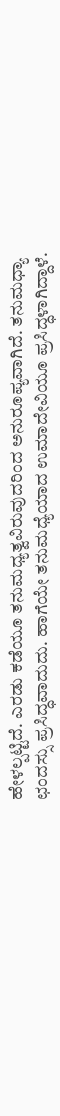ಹೇಳಲ್ಪಟ್ಟಿದೆ. ಎರಡು ಕಡೆಯೂ ತನುಮಧ್ಯತ್ವವಿರುವುದರಿಂದ ಅನುರೂಪ್ಯವಾಗಿದೆ. ತನುಮಧ್ಯಾ
ಛಂದಸ್ಸು ಪ್ರಸಿದ್ಧವಾದುದು. ಹಾಗೆಯೇ ತನುಮಧ್ಯೆಯಾದ ಉಮಾದೇವಿಯೂ ಪ್ರಸಿದ್ಧಳಾಗಿದ್ದಾಳೆ.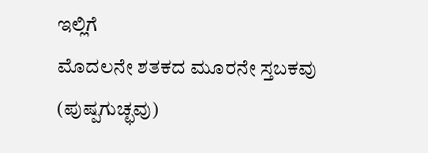ಇಲ್ಲಿಗೆ
ಮೊದಲನೇ ಶತಕದ ಮೂರನೇ ಸ್ತಬಕವು (ಪುಷ್ಪಗುಚ್ಛವು)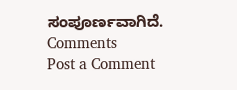ಸಂಪೂರ್ಣವಾಗಿದೆ.
Comments
Post a Comment